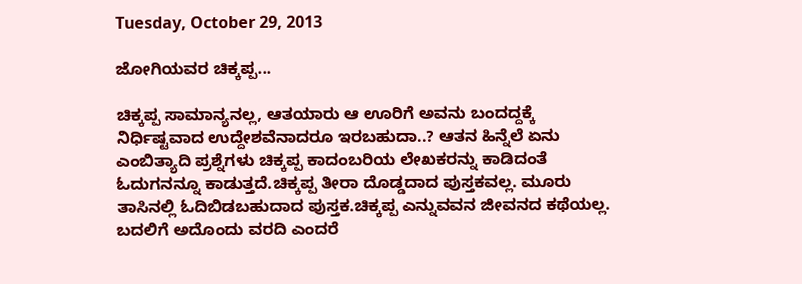Tuesday, October 29, 2013

ಜೋಗಿಯವರ ಚಿಕ್ಕಪ್ಪ...

ಚಿಕ್ಕಪ್ಪ ಸಾಮಾನ್ಯನಲ್ಲ, ಆತಯಾರು ಆ ಊರಿಗೆ ಅವನು ಬಂದದ್ದಕ್ಕೆ ನಿರ್ಧಿಷ್ಟವಾದ ಉದ್ದೇಶವೆನಾದರೂ ಇರಬಹುದಾ..? ಆತನ ಹಿನ್ನೆಲೆ ಏನು ಎಂಬಿತ್ಯಾದಿ ಪ್ರಶ್ನೆಗಳು ಚಿಕ್ಕಪ್ಪ ಕಾದಂಬರಿಯ ಲೇಖಕರನ್ನು ಕಾಡಿದಂತೆ ಓದುಗನನ್ನೂ ಕಾಡುತ್ತದೆ.ಚಿಕ್ಕಪ್ಪ ತೀರಾ ದೊಡ್ಡದಾದ ಪುಸ್ತಕವಲ್ಲ. ಮೂರು ತಾಸಿನಲ್ಲಿ ಓದಿಬಿಡಬಹುದಾದ ಪುಸ್ತಕ.ಚಿಕ್ಕಪ್ಪ ಎನ್ನುವವನ ಜೀವನದ ಕಥೆಯಲ್ಲ. ಬದಲಿಗೆ ಅದೊಂದು ವರದಿ ಎಂದರೆ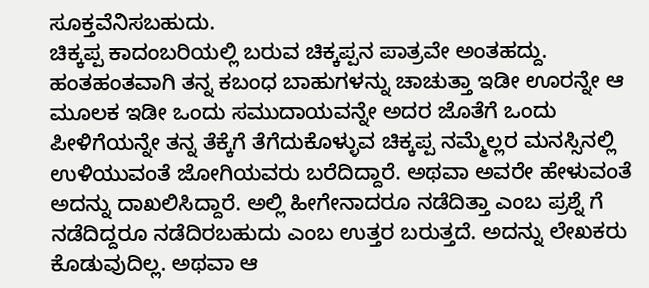ಸೂಕ್ತವೆನಿಸಬಹುದು.
ಚಿಕ್ಕಪ್ಪ ಕಾದಂಬರಿಯಲ್ಲಿ ಬರುವ ಚಿಕ್ಕಪ್ಪನ ಪಾತ್ರವೇ ಅಂತಹದ್ದು. ಹಂತಹಂತವಾಗಿ ತನ್ನ ಕಬಂಧ ಬಾಹುಗಳನ್ನು ಚಾಚುತ್ತಾ ಇಡೀ ಊರನ್ನೇ ಆ ಮೂಲಕ ಇಡೀ ಒಂದು ಸಮುದಾಯವನ್ನೇ ಅದರ ಜೊತೆಗೆ ಒಂದು ಪೀಳಿಗೆಯನ್ನೇ ತನ್ನ ತೆಕ್ಕೆಗೆ ತೆಗೆದುಕೊಳ್ಳುವ ಚಿಕ್ಕಪ್ಪ ನಮ್ಮೆಲ್ಲರ ಮನಸ್ಸಿನಲ್ಲಿ ಉಳಿಯುವಂತೆ ಜೋಗಿಯವರು ಬರೆದಿದ್ದಾರೆ. ಅಥವಾ ಅವರೇ ಹೇಳುವಂತೆ ಅದನ್ನು ದಾಖಲಿಸಿದ್ದಾರೆ. ಅಲ್ಲಿ ಹೀಗೇನಾದರೂ ನಡೆದಿತ್ತಾ ಎಂಬ ಪ್ರಶ್ನೆ ಗೆ ನಡೆದಿದ್ದರೂ ನಡೆದಿರಬಹುದು ಎಂಬ ಉತ್ತರ ಬರುತ್ತದೆ. ಅದನ್ನು ಲೇಖಕರು ಕೊಡುವುದಿಲ್ಲ. ಅಥವಾ ಆ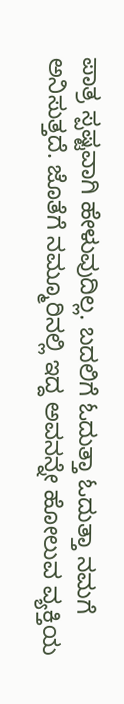ಪಾತ್ರ ಸ್ಪಷ್ಟವಾಗಿ ಹೇಳುವುದಿಲ್ಲ. ಬದಲಿಗೆ ಓದುತ್ತಾ ಓದುತ್ತಾ ನಮಗೆ ಅನಿಸುತ್ತದೆ. ಜೊತೆಗೆ ನಮ್ಮೂರಿನಲ್ಲಿ ಇದ್ದ ಅವನನ್ನೇ ಹೋಲುವ ವ್ಯಕ್ತಿಯ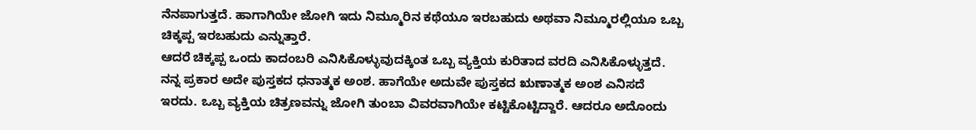ನೆನಪಾಗುತ್ತದೆ. ಹಾಗಾಗಿಯೇ ಜೋಗಿ ಇದು ನಿಮ್ಮೂರಿನ ಕಥೆಯೂ ಇರಬಹುದು ಅಥವಾ ನಿಮ್ಮೂರಲ್ಲಿಯೂ ಒಬ್ಬ ಚಿಕ್ಕಪ್ಪ ಇರಬಹುದು ಎನ್ನುತ್ತಾರೆ.
ಆದರೆ ಚಿಕ್ಕಪ್ಪ ಒಂದು ಕಾದಂಬರಿ ಎನಿಸಿಕೊಳ್ಳುವುದಕ್ಕಿಂತ ಒಬ್ಬ ವ್ಯಕ್ತಿಯ ಕುರಿತಾದ ವರದಿ ಎನಿಸಿಕೊಳ್ಳುತ್ತದೆ. ನನ್ನ ಪ್ರಕಾರ ಅದೇ ಪುಸ್ತಕದ ಧನಾತ್ಮಕ ಅಂಶ. ಹಾಗೆಯೇ ಅದುವೇ ಪುಸ್ತಕದ ಋಣಾತ್ಮಕ ಅಂಶ ಎನಿಸದೆ ಇರದು. ಒಬ್ಬ ವ್ಯಕ್ತಿಯ ಚಿತ್ರಣವನ್ನು ಜೋಗಿ ತುಂಬಾ ವಿವರವಾಗಿಯೇ ಕಟ್ಟಿಕೊಟ್ಟಿದ್ದಾರೆ. ಆದರೂ ಅದೊಂದು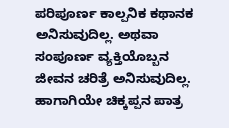ಪರಿಪೂರ್ಣ ಕಾಲ್ಪನಿಕ ಕಥಾನಕ ಅನಿಸುವುದಿಲ್ಲ. ಅಥವಾ ಸಂಪೂರ್ಣ ವ್ಯಕ್ತಿಯೊಬ್ಬನ ಜೀವನ ಚರಿತ್ರೆ ಅನಿಸುವುದಿಲ್ಲ. ಹಾಗಾಗಿಯೇ ಚಿಕ್ಕಪ್ಪನ ಪಾತ್ರ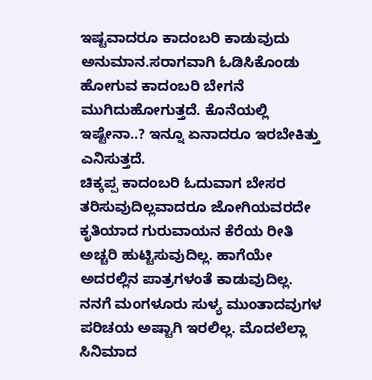ಇಷ್ಟವಾದರೂ ಕಾದಂಬರಿ ಕಾಡುವುದು ಅನುಮಾನ.ಸರಾಗವಾಗಿ ಓಡಿಸಿಕೊಂಡು ಹೋಗುವ ಕಾದಂಬರಿ ಬೇಗನೆ ಮುಗಿದುಹೋಗುತ್ತದೆ. ಕೊನೆಯಲ್ಲಿ ಇಷ್ಟೇನಾ..? ಇನ್ನೂ ಏನಾದರೂ ಇರಬೇಕಿತ್ತು ಎನಿಸುತ್ತದೆ.
ಚಿಕ್ಕಪ್ಪ ಕಾದಂಬರಿ ಓದುವಾಗ ಬೇಸರ ತರಿಸುವುದಿಲ್ಲವಾದರೂ ಜೋಗಿಯವರದೇ ಕೃತಿಯಾದ ಗುರುವಾಯನ ಕೆರೆಯ ರೀತಿ ಅಚ್ಚರಿ ಹುಟ್ಟಿಸುವುದಿಲ್ಲ. ಹಾಗೆಯೇ ಅದರಲ್ಲಿನ ಪಾತ್ರಗಳಂತೆ ಕಾಡುವುದಿಲ್ಲ.
ನನಗೆ ಮಂಗಳೂರು ಸುಳ್ಯ ಮುಂತಾದವುಗಳ ಪರಿಚಯ ಅಷ್ಟಾಗಿ ಇರಲಿಲ್ಲ. ಮೊದಲೆಲ್ಲಾ ಸಿನಿಮಾದ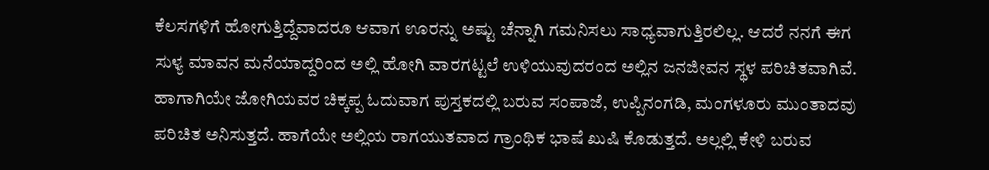ಕೆಲಸಗಳಿಗೆ ಹೋಗುತ್ತಿದ್ದೆವಾದರೂ ಆವಾಗ ಊರನ್ನು ಅಷ್ಟು ಚೆನ್ನಾಗಿ ಗಮನಿಸಲು ಸಾಧ್ಯವಾಗುತ್ತಿರಲಿಲ್ಲ. ಆದರೆ ನನಗೆ ಈಗ ಸುಳ್ಯ ಮಾವನ ಮನೆಯಾದ್ದರಿಂದ ಅಲ್ಲಿ ಹೋಗಿ ವಾರಗಟ್ಟಲೆ ಉಳಿಯುವುದರಂದ ಅಲ್ಲಿನ ಜನಜೀವನ ಸ್ಥಳ ಪರಿಚಿತವಾಗಿವೆ. ಹಾಗಾಗಿಯೇ ಜೋಗಿಯವರ ಚಿಕ್ಕಪ್ಪ ಓದುವಾಗ ಪುಸ್ತಕದಲ್ಲಿ ಬರುವ ಸಂಪಾಜೆ, ಉಪ್ಪಿನಂಗಡಿ, ಮಂಗಳೂರು ಮುಂತಾದವು ಪರಿಚಿತ ಅನಿಸುತ್ತದೆ. ಹಾಗೆಯೇ ಅಲ್ಲಿಯ ರಾಗಯುತವಾದ ಗ್ರಾಂಥಿಕ ಭಾಷೆ ಖುಷಿ ಕೊಡುತ್ತದೆ. ಅಲ್ಲಲ್ಲಿ ಕೇಳಿ ಬರುವ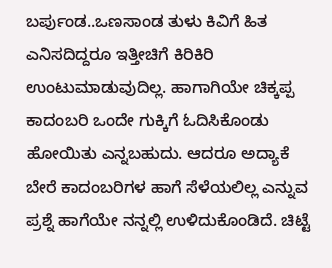ಬರ್ಪುಂಡ..ಒಣಸಾಂಡ ತುಳು ಕಿವಿಗೆ ಹಿತ ಎನಿಸದಿದ್ದರೂ ಇತ್ತೀಚಿಗೆ ಕಿರಿಕಿರಿ ಉಂಟುಮಾಡುವುದಿಲ್ಲ. ಹಾಗಾಗಿಯೇ ಚಿಕ್ಕಪ್ಪ ಕಾದಂಬರಿ ಒಂದೇ ಗುಕ್ಕಿಗೆ ಓದಿಸಿಕೊಂಡು ಹೋಯಿತು ಎನ್ನಬಹುದು. ಆದರೂ ಅದ್ಯಾಕೆ ಬೇರೆ ಕಾದಂಬರಿಗಳ ಹಾಗೆ ಸೆಳೆಯಲಿಲ್ಲ ಎನ್ನುವ ಪ್ರಶ್ನೆ ಹಾಗೆಯೇ ನನ್ನಲ್ಲಿ ಉಳಿದುಕೊಂಡಿದೆ. ಚಿಟ್ಟೆ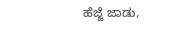ಹೆಜ್ಜೆ ಜಾಡು,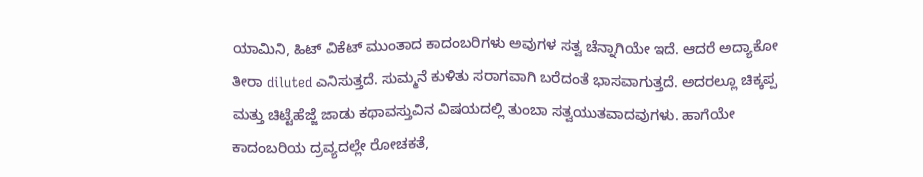ಯಾಮಿನಿ, ಹಿಟ್ ವಿಕೆಟ್ ಮುಂತಾದ ಕಾದಂಬರಿಗಳು ಅವುಗಳ ಸತ್ವ ಚೆನ್ನಾಗಿಯೇ ಇದೆ. ಆದರೆ ಅದ್ಯಾಕೋ ತೀರಾ diluted ಎನಿಸುತ್ತದೆ. ಸುಮ್ಮನೆ ಕುಳಿತು ಸರಾಗವಾಗಿ ಬರೆದಂತೆ ಭಾಸವಾಗುತ್ತದೆ. ಅದರಲ್ಲೂ ಚಿಕ್ಕಪ್ಪ ಮತ್ತು ಚಿಟ್ಟೆಹೆಜ್ಜೆ ಜಾಡು ಕಥಾವಸ್ತುವಿನ ವಿಷಯದಲ್ಲಿ ತುಂಬಾ ಸತ್ವಯುತವಾದವುಗಳು. ಹಾಗೆಯೇ ಕಾದಂಬರಿಯ ದ್ರವ್ಯದಲ್ಲೇ ರೋಚಕತೆ,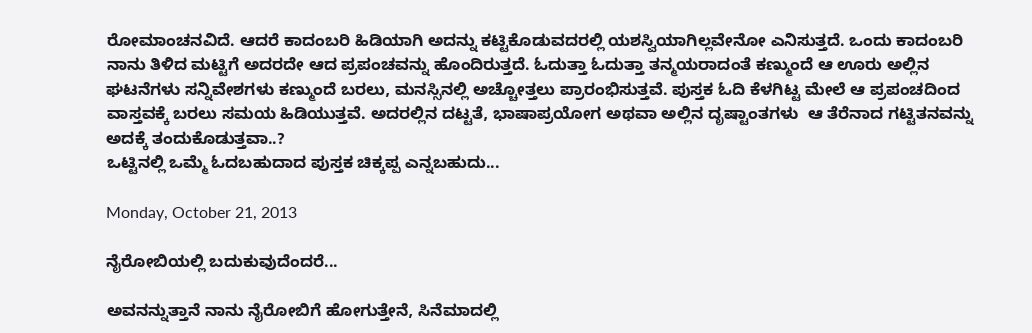ರೋಮಾಂಚನವಿದೆ. ಆದರೆ ಕಾದಂಬರಿ ಹಿಡಿಯಾಗಿ ಅದನ್ನು ಕಟ್ಟಿಕೊಡುವದರಲ್ಲಿ ಯಶಸ್ವಿಯಾಗಿಲ್ಲವೇನೋ ಎನಿಸುತ್ತದೆ. ಒಂದು ಕಾದಂಬರಿ ನಾನು ತಿಳಿದ ಮಟ್ಟಿಗೆ ಅದರದೇ ಆದ ಪ್ರಪಂಚವನ್ನು ಹೊಂದಿರುತ್ತದೆ. ಓದುತ್ತಾ ಓದುತ್ತಾ ತನ್ಮಯರಾದಂತೆ ಕಣ್ಮುಂದೆ ಆ ಊರು ಅಲ್ಲಿನ ಘಟನೆಗಳು ಸನ್ನಿವೇಶಗಳು ಕಣ್ಮುಂದೆ ಬರಲು, ಮನಸ್ಸಿನಲ್ಲಿ ಅಚ್ಚೋತ್ತಲು ಪ್ರಾರಂಭಿಸುತ್ತವೆ. ಪುಸ್ತಕ ಓದಿ ಕೆಳಗಿಟ್ಟ ಮೇಲೆ ಆ ಪ್ರಪಂಚದಿಂದ ವಾಸ್ತವಕ್ಕೆ ಬರಲು ಸಮಯ ಹಿಡಿಯುತ್ತವೆ. ಅದರಲ್ಲಿನ ದಟ್ಟತೆ, ಭಾಷಾಪ್ರಯೋಗ ಅಥವಾ ಅಲ್ಲಿನ ದೃಷ್ಟಾಂತಗಳು  ಆ ತೆರೆನಾದ ಗಟ್ಟಿತನವನ್ನು ಅದಕ್ಕೆ ತಂದುಕೊಡುತ್ತವಾ..?
ಒಟ್ಟಿನಲ್ಲಿ ಒಮ್ಮೆ ಓದಬಹುದಾದ ಪುಸ್ತಕ ಚಿಕ್ಕಪ್ಪ ಎನ್ನಬಹುದು...

Monday, October 21, 2013

ನೈರೋಬಿಯಲ್ಲಿ ಬದುಕುವುದೆಂದರೆ...

ಅವನನ್ನುತ್ತಾನೆ ನಾನು ನೈರೋಬಿಗೆ ಹೋಗುತ್ತೇನೆ, ಸಿನೆಮಾದಲ್ಲಿ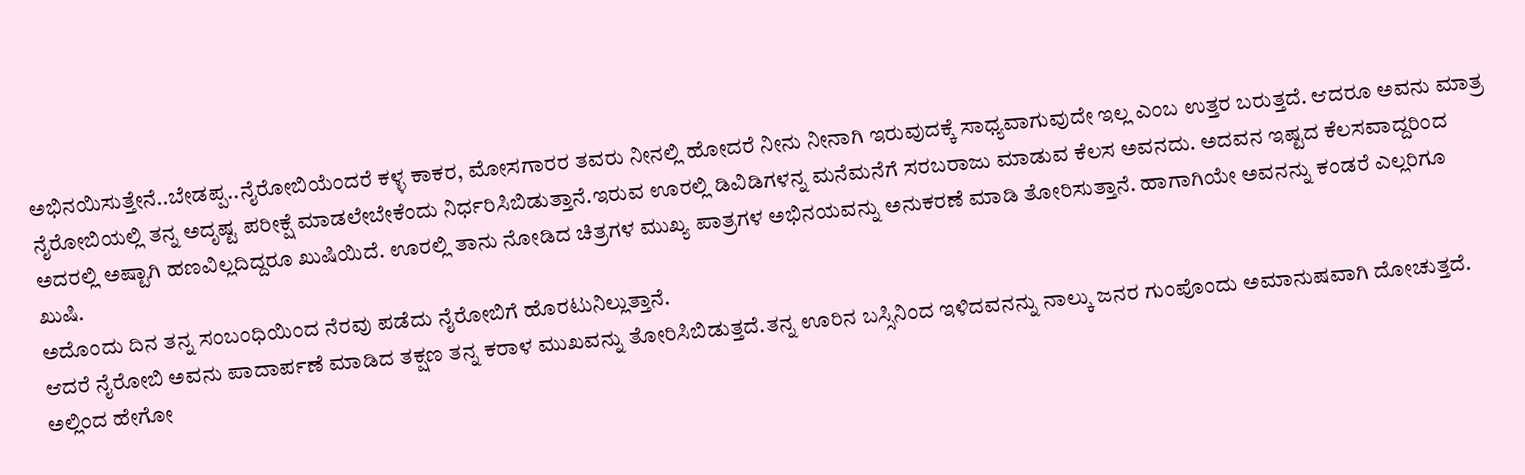ಅಭಿನಯಿಸುತ್ತೇನೆ..ಬೇಡಪ್ಪ..ನೈರೋಬಿಯೆಂದರೆ ಕಳ್ಳ ಕಾಕರ, ಮೋಸಗಾರರ ತವರು ನೀನಲ್ಲಿ ಹೋದರೆ ನೀನು ನೀನಾಗಿ ಇರುವುದಕ್ಕೆ ಸಾಧ್ಯವಾಗುವುದೇ ಇಲ್ಲ ಎಂಬ ಉತ್ತರ ಬರುತ್ತದೆ. ಆದರೂ ಅವನು ಮಾತ್ರ ನೈರೋಬಿಯಲ್ಲಿ ತನ್ನ ಅದೃಷ್ಟ ಪರೀಕ್ಷೆ ಮಾಡಲೇಬೇಕೆಂದು ನಿರ್ಧರಿಸಿಬಿಡುತ್ತಾನೆ.ಇರುವ ಊರಲ್ಲಿ ಡಿವಿಡಿಗಳನ್ನ ಮನೆಮನೆಗೆ ಸರಬರಾಜು ಮಾಡುವ ಕೆಲಸ ಅವನದು. ಅದವನ ಇಷ್ಟದ ಕೆಲಸವಾದ್ದರಿಂದ ಅದರಲ್ಲಿ ಅಷ್ಟಾಗಿ ಹಣವಿಲ್ಲದಿದ್ದರೂ ಖುಷಿಯಿದೆ. ಊರಲ್ಲಿ ತಾನು ನೋಡಿದ ಚಿತ್ರಗಳ ಮುಖ್ಯ ಪಾತ್ರಗಳ ಅಭಿನಯವನ್ನು ಅನುಕರಣೆ ಮಾಡಿ ತೋರಿಸುತ್ತಾನೆ. ಹಾಗಾಗಿಯೇ ಅವನನ್ನು ಕಂಡರೆ ಎಲ್ಲರಿಗೂ ಖುಷಿ.
ಅದೊಂದು ದಿನ ತನ್ನ ಸಂಬಂಧಿಯಿಂದ ನೆರವು ಪಡೆದು ನೈರೋಬಿಗೆ ಹೊರಟುನಿಲ್ಲುತ್ತಾನೆ.
ಆದರೆ ನೈರೋಬಿ ಅವನು ಪಾದಾರ್ಪಣೆ ಮಾಡಿದ ತಕ್ಷಣ ತನ್ನ ಕರಾಳ ಮುಖವನ್ನು ತೋರಿಸಿಬಿಡುತ್ತದೆ.ತನ್ನ ಊರಿನ ಬಸ್ಸಿನಿಂದ ಇಳಿದವನನ್ನು ನಾಲ್ಕು ಜನರ ಗುಂಪೊಂದು ಅಮಾನುಷವಾಗಿ ದೋಚುತ್ತದೆ. ಅಲ್ಲಿಂದ ಹೇಗೋ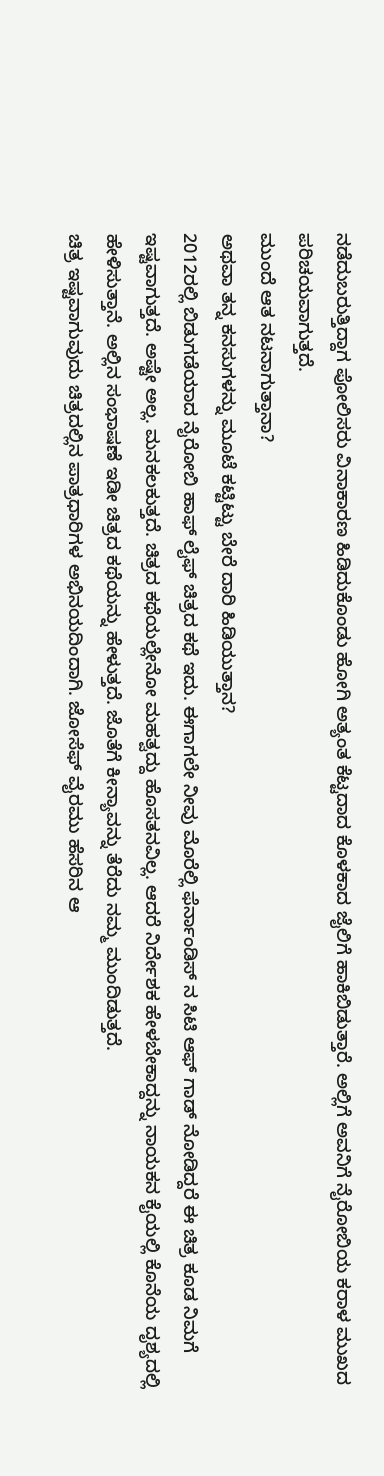ನಡೆದುಬರುತ್ತಿದ್ದಾಗ ಪೋಲಿಸರು ವಿನಾಕಾರಣ ಹಿಡಿದುಕೊಂಡು ಹೋಗಿ ಅತ್ಯಂತ ಕೆಟ್ಟದಾದ ಕೊಳಕಾದ ಜೈಲಿಗೆ ಹಾಕಿಬಿಡುತ್ತಾರೆ. ಅಲ್ಲಿಗೆ ಅವನಿಗೆ ನೈರೋಬಿಯ ಕರಾಳ ಮುಖದ ಪರಿಚಯವಾಗುತ್ತದೆ.
ಮುಂದೆ ಆತ ನಟನಾಗುತ್ತಾನಾ?
ಅಥವಾ ತನ್ನ ಕನಸುಗಳನ್ನು ಮೂಟೆ ಕಟ್ಟಿಟ್ಟು ಬೇರೆ ದಾರಿ ಹಿಡಿಯುತ್ತಾನ?
2012ರಲ್ಲಿ ಬಿಡುಗಡೆಯಾದ ನೈರೋಬಿ ಹಾಫ್ ಲೈಫ್ ಚಿತ್ರದ ಕಥೆ ಇದು. ಈಗಾಗಲೇ ನೀವು ಮೊರೆಲ್ಲಿ ಫೆರ್ನಾಂಡಿಸ್ ನ ಸಿಟಿ ಆಫ್ ಗಾಡ್ ನೋಡಿದ್ದರೆ ಈ ಚಿತ್ರ ಕೂಡ ನಿಮಗೆ ಇಷ್ಟವಾಗುತ್ತದೆ. ಅಷ್ಟೇ ಅಲ್ಲ. ಮನಕಲಕುತ್ತದೆ. ಚಿತ್ರದ ಕಥೆಯಲ್ಲೇನೋ ಮಹತ್ವದ್ದು ಹೊಸತನವಿಲ್ಲ. ಆದರೆ ನಿರ್ದೇಶಕ ಹೇಳಬೇಕಾದ್ದನ್ನು ನಾಯಕನ ಕೈಯಲ್ಲಿ ಕೊನೆಯ ದೃಶ್ಯದಲ್ಲಿ ಹೇಳಿಸುತ್ತಾನೆ. ಅಲ್ಲಿನ ಸಂಭಾಷಣೆ ಇಡೀ ಚಿತ್ರದ ಕಥೆಯನ್ನು ಹೇಳುತ್ತದೆ. ಜೊತೆಗೆ ಕೀನ್ಯಾವನ್ನು ತೆರೆದು ನಮ್ಮ ಮುಂದಿಡುತ್ತದೆ.
ಚಿತ್ರ ಇಷ್ಟವಾಗುವುದು ಚಿತ್ರದಲ್ಲಿನ ಪಾತ್ರಧಾರಿಗಳ ಅಭಿನಯದಿಂದಾಗಿ. ಜೋಸೆಫ್ ವೈರಮು ಹೆಸರಿನ ಆ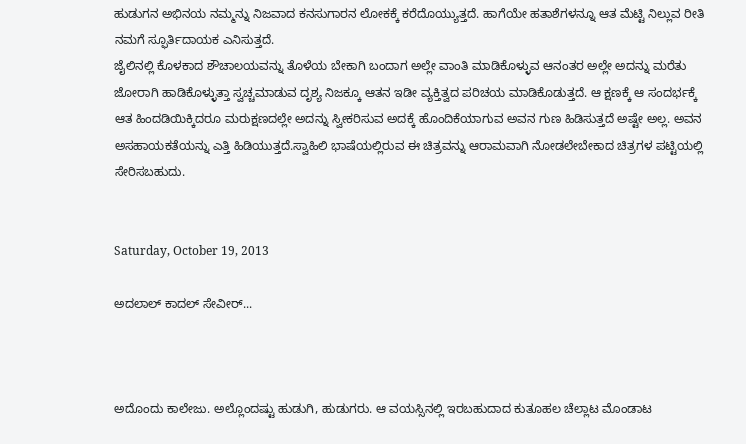ಹುಡುಗನ ಅಭಿನಯ ನಮ್ಮನ್ನು ನಿಜವಾದ ಕನಸುಗಾರನ ಲೋಕಕ್ಕೆ ಕರೆದೊಯ್ಯುತ್ತದೆ. ಹಾಗೆಯೇ ಹತಾಶೆಗಳನ್ನೂ ಆತ ಮೆಟ್ಟಿ ನಿಲ್ಲುವ ರೀತಿ ನಮಗೆ ಸ್ಫೂರ್ತಿದಾಯಕ ಎನಿಸುತ್ತದೆ.
ಜೈಲಿನಲ್ಲಿ ಕೊಳಕಾದ ಶೌಚಾಲಯವನ್ನು ತೊಳೆಯ ಬೇಕಾಗಿ ಬಂದಾಗ ಅಲ್ಲೇ ವಾಂತಿ ಮಾಡಿಕೊಳ್ಳುವ ಆನಂತರ ಅಲ್ಲೇ ಅದನ್ನು ಮರೆತು ಜೋರಾಗಿ ಹಾಡಿಕೊಳ್ಳುತ್ತಾ ಸ್ವಚ್ಚಮಾಡುವ ದೃಶ್ಯ ನಿಜಕ್ಕೂ ಆತನ ಇಡೀ ವ್ಯಕ್ತಿತ್ವದ ಪರಿಚಯ ಮಾಡಿಕೊಡುತ್ತದೆ. ಆ ಕ್ಷಣಕ್ಕೆ ಆ ಸಂದರ್ಭಕ್ಕೆ ಆತ ಹಿಂದಡಿಯಿಕ್ಕಿದರೂ ಮರುಕ್ಷಣದಲ್ಲೇ ಅದನ್ನು ಸ್ವೀಕರಿಸುವ ಅದಕ್ಕೆ ಹೊಂದಿಕೆಯಾಗುವ ಅವನ ಗುಣ ಹಿಡಿಸುತ್ತದೆ ಅಷ್ಟೇ ಅಲ್ಲ. ಅವನ ಅಸಹಾಯಕತೆಯನ್ನು ಎತ್ತಿ ಹಿಡಿಯುತ್ತದೆ.ಸ್ವಾಹಿಲಿ ಭಾಷೆಯಲ್ಲಿರುವ ಈ ಚಿತ್ರವನ್ನು ಆರಾಮವಾಗಿ ನೋಡಲೇಬೇಕಾದ ಚಿತ್ರಗಳ ಪಟ್ಟಿಯಲ್ಲಿ ಸೇರಿಸಬಹುದು.


Saturday, October 19, 2013

ಅದಲಾಲ್ ಕಾದಲ್ ಸೇವೀರ್...



ಅದೊಂದು ಕಾಲೇಜು. ಅಲ್ಲೊಂದಷ್ಟು ಹುಡುಗಿ, ಹುಡುಗರು. ಆ ವಯಸ್ಸಿನಲ್ಲಿ ಇರಬಹುದಾದ ಕುತೂಹಲ ಚೆಲ್ಲಾಟ ಮೊಂಡಾಟ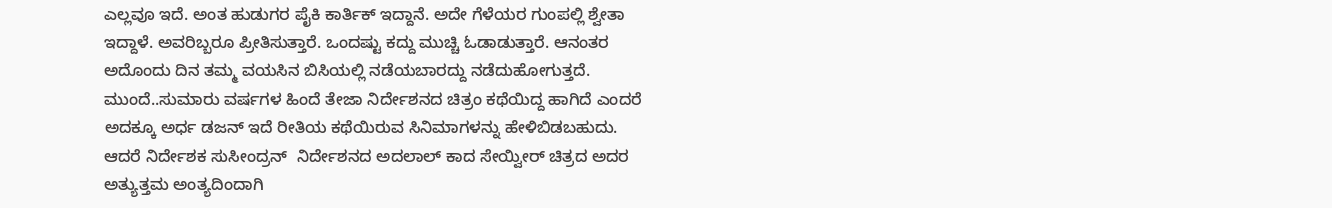ಎಲ್ಲವೂ ಇದೆ. ಅಂತ ಹುಡುಗರ ಪೈಕಿ ಕಾರ್ತಿಕ್ ಇದ್ದಾನೆ. ಅದೇ ಗೆಳೆಯರ ಗುಂಪಲ್ಲಿ ಶ್ವೇತಾ ಇದ್ದಾಳೆ. ಅವರಿಬ್ಬರೂ ಪ್ರೀತಿಸುತ್ತಾರೆ. ಒಂದಷ್ಟು ಕದ್ದು ಮುಚ್ಚಿ ಓಡಾಡುತ್ತಾರೆ. ಆನಂತರ ಅದೊಂದು ದಿನ ತಮ್ಮ ವಯಸಿನ ಬಿಸಿಯಲ್ಲಿ ನಡೆಯಬಾರದ್ದು ನಡೆದುಹೋಗುತ್ತದೆ. ಮುಂದೆ..ಸುಮಾರು ವರ್ಷಗಳ ಹಿಂದೆ ತೇಜಾ ನಿರ್ದೇಶನದ ಚಿತ್ರಂ ಕಥೆಯಿದ್ದ ಹಾಗಿದೆ ಎಂದರೆ ಅದಕ್ಕೂ ಅರ್ಧ ಡಜನ್ ಇದೆ ರೀತಿಯ ಕಥೆಯಿರುವ ಸಿನಿಮಾಗಳನ್ನು ಹೇಳಿಬಿಡಬಹುದು. ಆದರೆ ನಿರ್ದೇಶಕ ಸುಸೀಂದ್ರನ್  ನಿರ್ದೇಶನದ ಅದಲಾಲ್ ಕಾದ ಸೇಯ್ವೀರ್ ಚಿತ್ರದ ಅದರ ಅತ್ಯುತ್ತಮ ಅಂತ್ಯದಿಂದಾಗಿ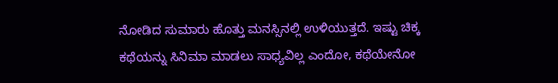ನೋಡಿದ ಸುಮಾರು ಹೊತ್ತು ಮನಸ್ಸಿನಲ್ಲಿ ಉಳಿಯುತ್ತದೆ. ಇಷ್ಟು ಚಿಕ್ಕ ಕಥೆಯನ್ನು ಸಿನಿಮಾ ಮಾಡಲು ಸಾಧ್ಯವಿಲ್ಲ ಎಂದೋ, ಕಥೆಯೇನೋ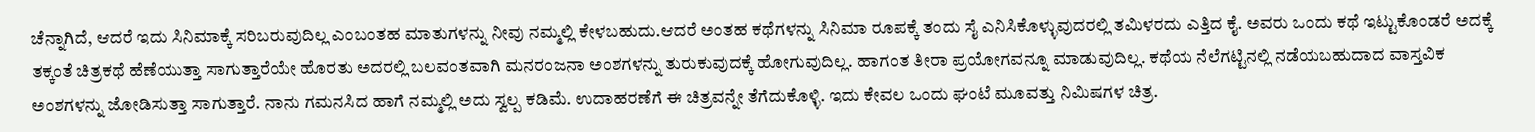ಚೆನ್ನಾಗಿದೆ, ಆದರೆ ಇದು ಸಿನಿಮಾಕ್ಕೆ ಸರಿಬರುವುದಿಲ್ಲ ಎಂಬಂತಹ ಮಾತುಗಳನ್ನು ನೀವು ನಮ್ಮಲ್ಲಿ ಕೇಳಬಹುದು.ಆದರೆ ಅಂತಹ ಕಥೆಗಳನ್ನು ಸಿನಿಮಾ ರೂಪಕ್ಕೆ ತಂದು ಸೈ ಎನಿಸಿಕೊಳ್ಳುವುದರಲ್ಲಿ ತಮಿಳರದು ಎತ್ತಿದ ಕೈ. ಅವರು ಒಂದು ಕಥೆ ಇಟ್ಟುಕೊಂಡರೆ ಅದಕ್ಕೆ ತಕ್ಕಂತೆ ಚಿತ್ರಕಥೆ ಹೆಣೆಯುತ್ತಾ ಸಾಗುತ್ತಾರೆಯೇ ಹೊರತು ಅದರಲ್ಲಿ ಬಲವಂತವಾಗಿ ಮನರಂಜನಾ ಅಂಶಗಳನ್ನು ತುರುಕುವುದಕ್ಕೆ ಹೋಗುವುದಿಲ್ಲ. ಹಾಗಂತ ತೀರಾ ಪ್ರಯೋಗವನ್ನೂ ಮಾಡುವುದಿಲ್ಲ. ಕಥೆಯ ನೆಲೆಗಟ್ಟಿನಲ್ಲಿ ನಡೆಯಬಹುದಾದ ವಾಸ್ತವಿಕ ಅಂಶಗಳನ್ನು ಜೋಡಿಸುತ್ತಾ ಸಾಗುತ್ತಾರೆ. ನಾನು ಗಮನಸಿದ ಹಾಗೆ ನಮ್ಮಲ್ಲಿ ಅದು ಸ್ವಲ್ಪ ಕಡಿಮೆ. ಉದಾಹರಣೆಗೆ ಈ ಚಿತ್ರವನ್ನೇ ತೆಗೆದುಕೊಳ್ಳಿ. ಇದು ಕೇವಲ ಒಂದು ಘಂಟೆ ಮೂವತ್ತು ನಿಮಿಷಗಳ ಚಿತ್ರ.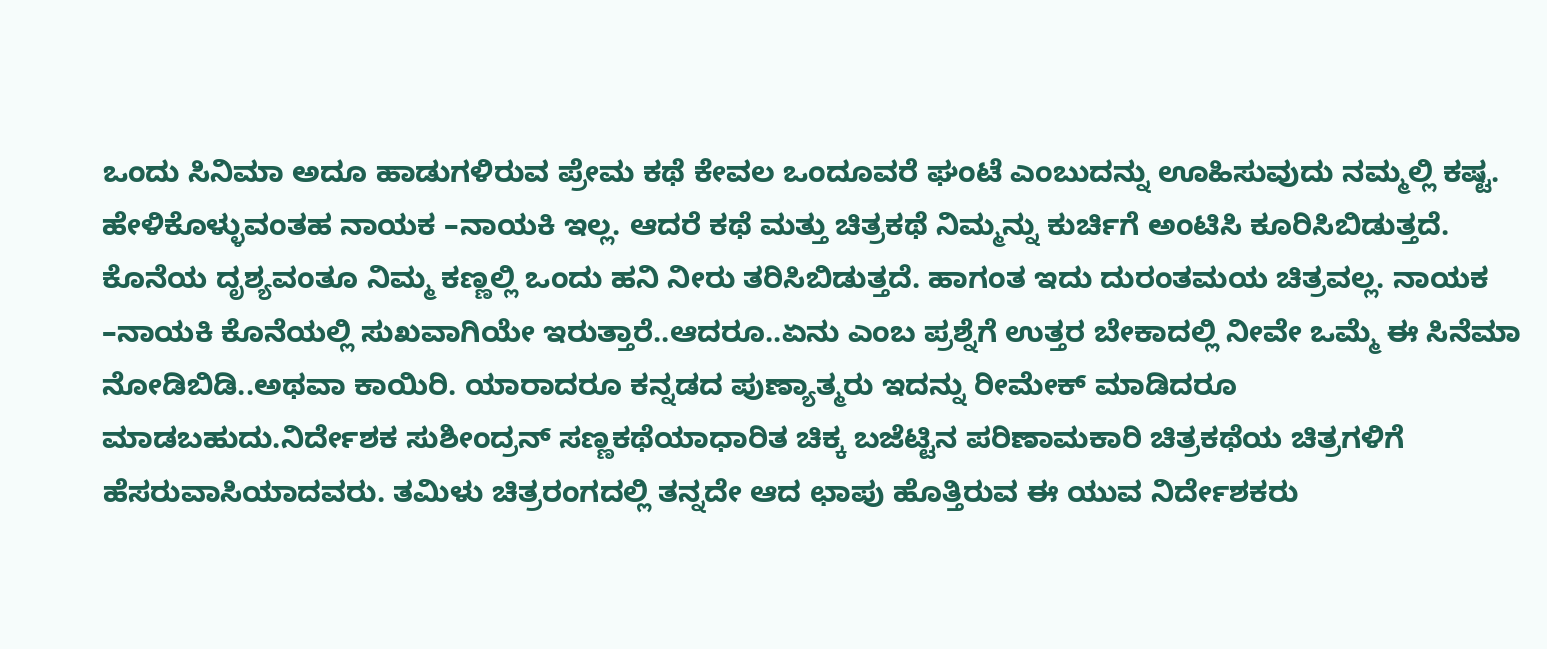ಒಂದು ಸಿನಿಮಾ ಅದೂ ಹಾಡುಗಳಿರುವ ಪ್ರೇಮ ಕಥೆ ಕೇವಲ ಒಂದೂವರೆ ಘಂಟೆ ಎಂಬುದನ್ನು ಊಹಿಸುವುದು ನಮ್ಮಲ್ಲಿ ಕಷ್ಟ. ಹೇಳಿಕೊಳ್ಳುವಂತಹ ನಾಯಕ –ನಾಯಕಿ ಇಲ್ಲ. ಆದರೆ ಕಥೆ ಮತ್ತು ಚಿತ್ರಕಥೆ ನಿಮ್ಮನ್ನು ಕುರ್ಚಿಗೆ ಅಂಟಿಸಿ ಕೂರಿಸಿಬಿಡುತ್ತದೆ. ಕೊನೆಯ ದೃಶ್ಯವಂತೂ ನಿಮ್ಮ ಕಣ್ಣಲ್ಲಿ ಒಂದು ಹನಿ ನೀರು ತರಿಸಿಬಿಡುತ್ತದೆ. ಹಾಗಂತ ಇದು ದುರಂತಮಯ ಚಿತ್ರವಲ್ಲ. ನಾಯಕ –ನಾಯಕಿ ಕೊನೆಯಲ್ಲಿ ಸುಖವಾಗಿಯೇ ಇರುತ್ತಾರೆ..ಆದರೂ..ಏನು ಎಂಬ ಪ್ರಶ್ನೆಗೆ ಉತ್ತರ ಬೇಕಾದಲ್ಲಿ ನೀವೇ ಒಮ್ಮೆ ಈ ಸಿನೆಮಾ ನೋಡಿಬಿಡಿ..ಅಥವಾ ಕಾಯಿರಿ. ಯಾರಾದರೂ ಕನ್ನಡದ ಪುಣ್ಯಾತ್ಮರು ಇದನ್ನು ರೀಮೇಕ್ ಮಾಡಿದರೂ ಮಾಡಬಹುದು.ನಿರ್ದೇಶಕ ಸುಶೀಂದ್ರನ್ ಸಣ್ಣಕಥೆಯಾಧಾರಿತ ಚಿಕ್ಕ ಬಜೆಟ್ಟಿನ ಪರಿಣಾಮಕಾರಿ ಚಿತ್ರಕಥೆಯ ಚಿತ್ರಗಳಿಗೆ ಹೆಸರುವಾಸಿಯಾದವರು. ತಮಿಳು ಚಿತ್ರರಂಗದಲ್ಲಿ ತನ್ನದೇ ಆದ ಛಾಪು ಹೊತ್ತಿರುವ ಈ ಯುವ ನಿರ್ದೇಶಕರು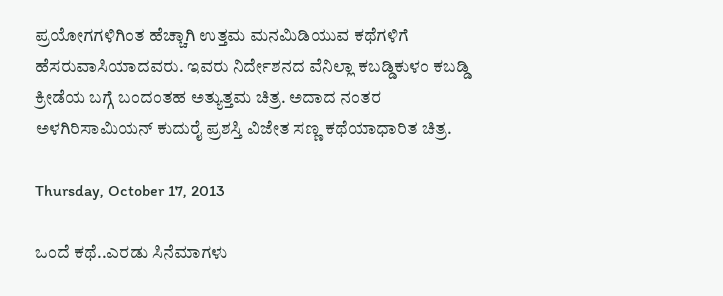ಪ್ರಯೋಗಗಳಿಗಿಂತ ಹೆಚ್ಚಾಗಿ ಉತ್ತಮ ಮನಮಿಡಿಯುವ ಕಥೆಗಳಿಗೆ ಹೆಸರುವಾಸಿಯಾದವರು. ಇವರು ನಿರ್ದೇಶನದ ವೆನಿಲ್ಲಾ ಕಬಡ್ಡಿಕುಳಂ ಕಬಡ್ಡಿ ಕ್ರೀಡೆಯ ಬಗ್ಗೆ ಬಂದಂತಹ ಅತ್ಯುತ್ತಮ ಚಿತ್ರ. ಅದಾದ ನಂತರ ಅಳಗಿರಿಸಾಮಿಯನ್ ಕುದುರೈ ಪ್ರಶಸ್ತಿ ವಿಜೇತ ಸಣ್ಣ ಕಥೆಯಾಧಾರಿತ ಚಿತ್ರ.

Thursday, October 17, 2013

ಒಂದೆ ಕಥೆ..ಎರಡು ಸಿನೆಮಾಗಳು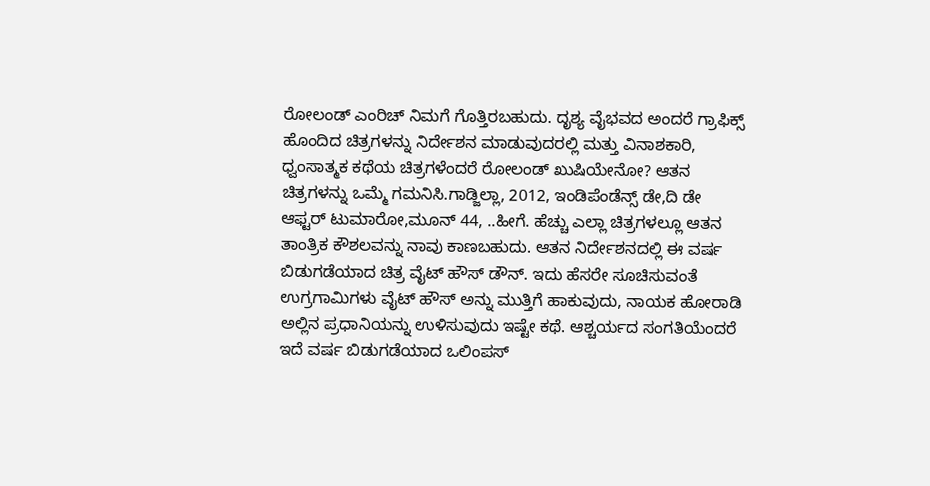ರೋಲಂಡ್ ಎಂರಿಚ್ ನಿಮಗೆ ಗೊತ್ತಿರಬಹುದು. ದೃಶ್ಯ ವೈಭವದ ಅಂದರೆ ಗ್ರಾಫಿಕ್ಸ್ ಹೊಂದಿದ ಚಿತ್ರಗಳನ್ನು ನಿರ್ದೇಶನ ಮಾಡುವುದರಲ್ಲಿ ಮತ್ತು ವಿನಾಶಕಾರಿ, ಧ್ವಂಸಾತ್ಮಕ ಕಥೆಯ ಚಿತ್ರಗಳೆಂದರೆ ರೋಲಂಡ್ ಖುಷಿಯೇನೋ? ಆತನ ಚಿತ್ರಗಳನ್ನು ಒಮ್ಮೆ ಗಮನಿಸಿ.ಗಾಡ್ಜಿಲ್ಲಾ, 2012, ಇಂಡಿಪೆಂಡೆನ್ಸ್ ಡೇ,ದಿ ಡೇ ಆಫ್ಟರ್ ಟುಮಾರೋ,ಮೂನ್ 44, ..ಹೀಗೆ. ಹೆಚ್ಚು ಎಲ್ಲಾ ಚಿತ್ರಗಳಲ್ಲೂ ಆತನ ತಾಂತ್ರಿಕ ಕೌಶಲವನ್ನು ನಾವು ಕಾಣಬಹುದು. ಆತನ ನಿರ್ದೇಶನದಲ್ಲಿ ಈ ವರ್ಷ ಬಿಡುಗಡೆಯಾದ ಚಿತ್ರ ವೈಟ್ ಹೌಸ್ ಡೌನ್. ಇದು ಹೆಸರೇ ಸೂಚಿಸುವಂತೆ ಉಗ್ರಗಾಮಿಗಳು ವೈಟ್ ಹೌಸ್ ಅನ್ನು ಮುತ್ತಿಗೆ ಹಾಕುವುದು, ನಾಯಕ ಹೋರಾಡಿ ಅಲ್ಲಿನ ಪ್ರಧಾನಿಯನ್ನು ಉಳಿಸುವುದು ಇಷ್ಟೇ ಕಥೆ. ಆಶ್ಚರ್ಯದ ಸಂಗತಿಯೆಂದರೆ ಇದೆ ವರ್ಷ ಬಿಡುಗಡೆಯಾದ ಒಲಿಂಪಸ್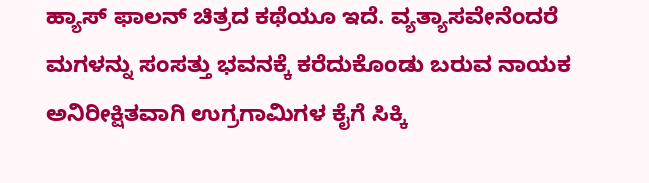ಹ್ಯಾಸ್ ಫಾಲನ್ ಚಿತ್ರದ ಕಥೆಯೂ ಇದೆ. ವ್ಯತ್ಯಾಸವೇನೆಂದರೆ ಮಗಳನ್ನು ಸಂಸತ್ತು ಭವನಕ್ಕೆ ಕರೆದುಕೊಂಡು ಬರುವ ನಾಯಕ ಅನಿರೀಕ್ಷಿತವಾಗಿ ಉಗ್ರಗಾಮಿಗಳ ಕೈಗೆ ಸಿಕ್ಕಿ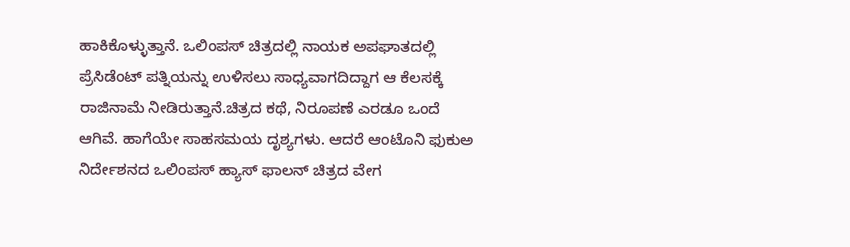ಹಾಕಿಕೊಳ್ಳುತ್ತಾನೆ. ಒಲಿಂಪಸ್ ಚಿತ್ರದಲ್ಲಿ ನಾಯಕ ಅಪಘಾತದಲ್ಲಿ ಪ್ರೆಸಿಡೆಂಟ್ ಪತ್ನಿಯನ್ನು ಉಳಿಸಲು ಸಾಧ್ಯವಾಗದಿದ್ದಾಗ ಆ ಕೆಲಸಕ್ಕೆ ರಾಜಿನಾಮೆ ನೀಡಿರುತ್ತಾನೆ.ಚಿತ್ರದ ಕಥೆ, ನಿರೂಪಣೆ ಎರಡೂ ಒಂದೆ ಆಗಿವೆ. ಹಾಗೆಯೇ ಸಾಹಸಮಯ ದೃಶ್ಯಗಳು. ಆದರೆ ಆಂಟೊನಿ ಫುಕುಅ ನಿರ್ದೇಶನದ ಒಲಿಂಪಸ್ ಹ್ಯಾಸ್ ಫಾಲನ್ ಚಿತ್ರದ ವೇಗ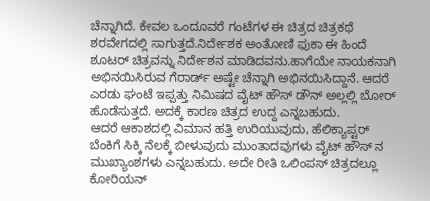ಚೆನ್ನಾಗಿದೆ. ಕೇವಲ ಒಂದೂವರೆ ಗಂಟೆಗಳ ಈ ಚಿತ್ರದ ಚಿತ್ರಕಥೆ ಶರವೇಗದಲ್ಲಿ ಸಾಗುತ್ತದೆ.ನಿರ್ದೇಶಕ ಅಂತೋಣಿ ಫುಕಾ ಈ ಹಿಂದೆ ಶೂಟರ್ ಚಿತ್ರವನ್ನು ನಿರ್ದೇಶನ ಮಾಡಿದವನು.ಹಾಗೆಯೇ ನಾಯಕನಾಗಿ ಅಭಿನಯಿಸಿರುವ ಗೆರಾರ್ಡ್ ಅಷ್ಟೇ ಚೆನ್ನಾಗಿ ಅಭಿನಯಿಸಿದ್ದಾನೆ. ಆದರೆ ಎರಡು ಘಂಟೆ ಇಪ್ಪತ್ತು ನಿಮಿಷದ ವೈಟ್ ಹೌಸ್ ಡೌನ್ ಅಲ್ಲಲ್ಲಿ ಬೋರ್ ಹೊಡೆಸುತ್ತದೆ. ಅದಕ್ಕೆ ಕಾರಣ ಚಿತ್ರದ ಉದ್ದ ಎನ್ನಬಹುದು.
ಆದರೆ ಆಕಾಶದಲ್ಲಿ ವಿಮಾನ ಹತ್ತಿ ಉರಿಯುವುದು, ಹೆಲಿಕ್ಯಾಪ್ಟರ್ ಬೆಂಕಿಗೆ ಸಿಕ್ಕಿ ನೆಲಕ್ಕೆ ಬೀಳುವುದು ಮುಂತಾದವುಗಳು ವೈಟ್ ಹೌಸ್ ನ ಮುಖ್ಯಾಂಶಗಳು ಎನ್ನಬಹುದು. ಅದೇ ರೀತಿ ಒಲಿಂಪಸ್ ಚಿತ್ರದಲ್ಲೂ ಕೋರಿಯನ್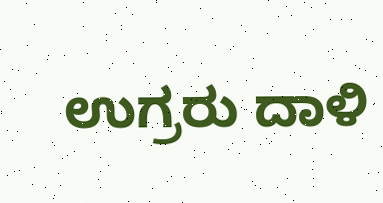ಉಗ್ರರು ದಾಳಿ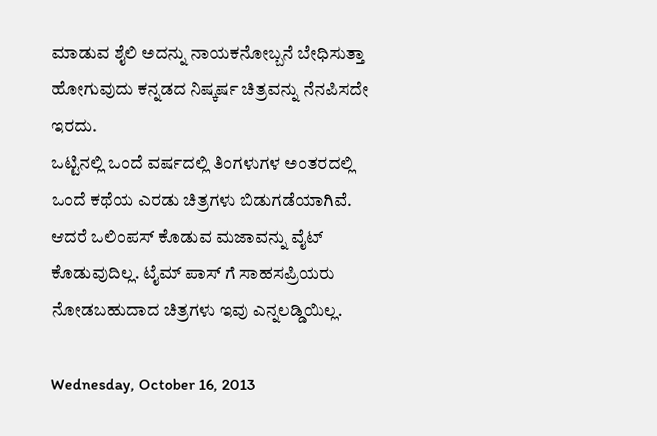ಮಾಡುವ ಶೈಲಿ ಅದನ್ನು ನಾಯಕನೋಬ್ಬನೆ ಬೇಧಿಸುತ್ತಾ ಹೋಗುವುದು ಕನ್ನಡದ ನಿಷ್ಕರ್ಷ ಚಿತ್ರವನ್ನು ನೆನಪಿಸದೇ ಇರದು.
ಒಟ್ಟಿನಲ್ಲಿ ಒಂದೆ ವರ್ಷದಲ್ಲಿ ತಿಂಗಳುಗಳ ಅಂತರದಲ್ಲಿ ಒಂದೆ ಕಥೆಯ ಎರಡು ಚಿತ್ರಗಳು ಬಿಡುಗಡೆಯಾಗಿವೆ. ಆದರೆ ಒಲಿಂಪಸ್ ಕೊಡುವ ಮಜಾವನ್ನು ವೈಟ್ ಕೊಡುವುದಿಲ್ಲ. ಟೈಮ್ ಪಾಸ್ ಗೆ ಸಾಹಸಪ್ರಿಯರು ನೋಡಬಹುದಾದ ಚಿತ್ರಗಳು ಇವು ಎನ್ನಲಡ್ಡಿಯಿಲ್ಲ.

Wednesday, October 16, 2013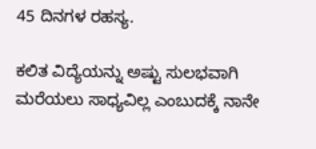45 ದಿನಗಳ ರಹಸ್ಯ.

ಕಲಿತ ವಿದ್ಯೆಯನ್ನು ಅಷ್ಟು ಸುಲಭವಾಗಿ ಮರೆಯಲು ಸಾಧ್ಯವಿಲ್ಲ ಎಂಬುದಕ್ಕೆ ನಾನೇ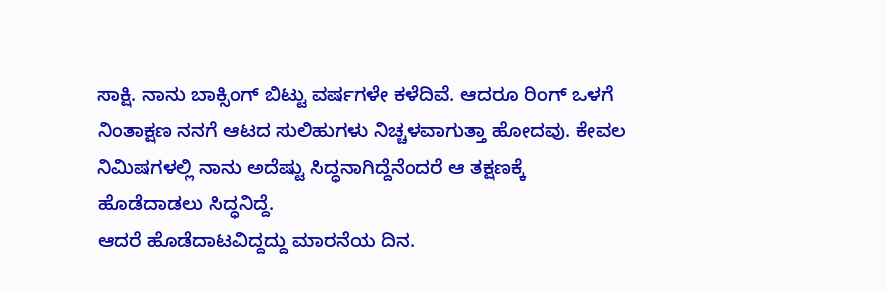ಸಾಕ್ಷಿ. ನಾನು ಬಾಕ್ಸಿಂಗ್ ಬಿಟ್ಟು ವರ್ಷಗಳೇ ಕಳೆದಿವೆ. ಆದರೂ ರಿಂಗ್ ಒಳಗೆ ನಿಂತಾಕ್ಷಣ ನನಗೆ ಆಟದ ಸುಲಿಹುಗಳು ನಿಚ್ಚಳವಾಗುತ್ತಾ ಹೋದವು. ಕೇವಲ ನಿಮಿಷಗಳಲ್ಲಿ ನಾನು ಅದೆಷ್ಟು ಸಿದ್ಧನಾಗಿದ್ದೆನೆಂದರೆ ಆ ತಕ್ಷಣಕ್ಕೆ ಹೊಡೆದಾಡಲು ಸಿದ್ಧನಿದ್ದೆ.
ಆದರೆ ಹೊಡೆದಾಟವಿದ್ದದ್ದು ಮಾರನೆಯ ದಿನ.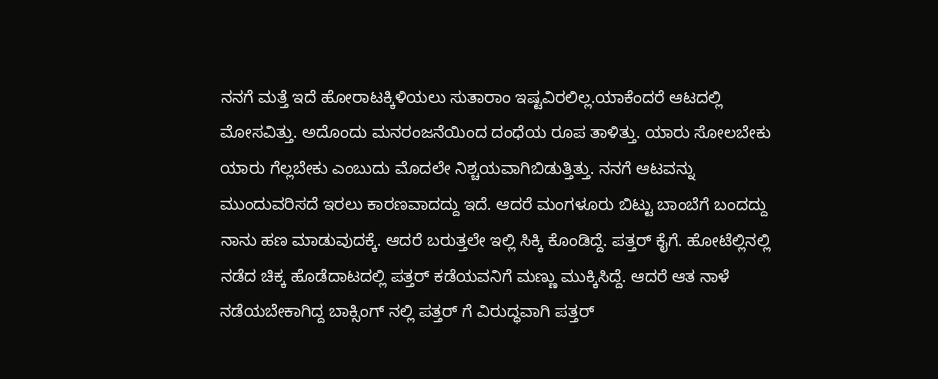ನನಗೆ ಮತ್ತೆ ಇದೆ ಹೋರಾಟಕ್ಕಿಳಿಯಲು ಸುತಾರಾಂ ಇಷ್ಟವಿರಲಿಲ್ಲ.ಯಾಕೆಂದರೆ ಆಟದಲ್ಲಿ ಮೋಸವಿತ್ತು. ಅದೊಂದು ಮನರಂಜನೆಯಿಂದ ದಂಧೆಯ ರೂಪ ತಾಳಿತ್ತು. ಯಾರು ಸೋಲಬೇಕು ಯಾರು ಗೆಲ್ಲಬೇಕು ಎಂಬುದು ಮೊದಲೇ ನಿಶ್ಚಯವಾಗಿಬಿಡುತ್ತಿತ್ತು. ನನಗೆ ಆಟವನ್ನು ಮುಂದುವರಿಸದೆ ಇರಲು ಕಾರಣವಾದದ್ದು ಇದೆ. ಆದರೆ ಮಂಗಳೂರು ಬಿಟ್ಟು ಬಾಂಬೆಗೆ ಬಂದದ್ದು ನಾನು ಹಣ ಮಾಡುವುದಕ್ಕೆ. ಆದರೆ ಬರುತ್ತಲೇ ಇಲ್ಲಿ ಸಿಕ್ಕಿ ಕೊಂಡಿದ್ದೆ. ಪತ್ತರ್ ಕೈಗೆ. ಹೋಟೆಲ್ಲಿನಲ್ಲಿ ನಡೆದ ಚಿಕ್ಕ ಹೊಡೆದಾಟದಲ್ಲಿ ಪತ್ತರ್ ಕಡೆಯವನಿಗೆ ಮಣ್ಣು ಮುಕ್ಕಿಸಿದ್ದೆ. ಆದರೆ ಆತ ನಾಳೆ ನಡೆಯಬೇಕಾಗಿದ್ದ ಬಾಕ್ಸಿಂಗ್ ನಲ್ಲಿ ಪತ್ತರ್ ಗೆ ವಿರುದ್ಧವಾಗಿ ಪತ್ತರ್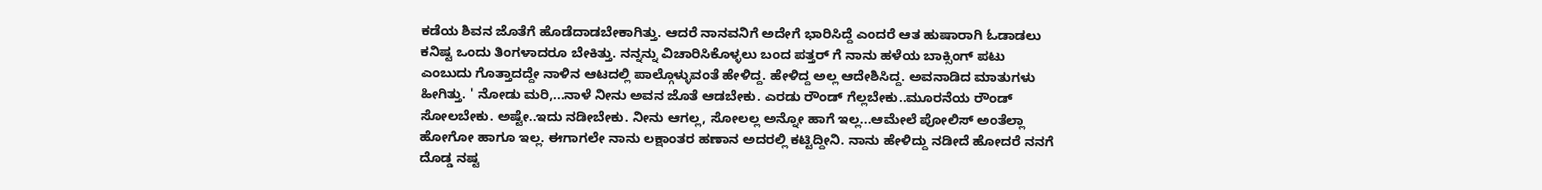ಕಡೆಯ ಶಿವನ ಜೊತೆಗೆ ಹೊಡೆದಾಡಬೇಕಾಗಿತ್ತು. ಆದರೆ ನಾನವನಿಗೆ ಅದೇಗೆ ಭಾರಿಸಿದ್ದೆ ಎಂದರೆ ಆತ ಹುಷಾರಾಗಿ ಓಡಾಡಲು ಕನಿಷ್ಟ ಒಂದು ತಿಂಗಳಾದರೂ ಬೇಕಿತ್ತು. ನನ್ನನ್ನು ವಿಚಾರಿಸಿಕೊಳ್ಳಲು ಬಂದ ಪತ್ತರ್ ಗೆ ನಾನು ಹಳೆಯ ಬಾಕ್ಸಿಂಗ್ ಪಟು ಎಂಬುದು ಗೊತ್ತಾದದ್ದೇ ನಾಳಿನ ಆಟದಲ್ಲಿ ಪಾಲ್ಗೊಳ್ಳುವಂತೆ ಹೇಳಿದ್ದ. ಹೇಳಿದ್ದ ಅಲ್ಲ ಆದೇಶಿಸಿದ್ದ. ಅವನಾಡಿದ ಮಾತುಗಳು ಹೀಗಿತ್ತು. ' ನೋಡು ಮರಿ,...ನಾಳೆ ನೀನು ಅವನ ಜೊತೆ ಆಡಬೇಕು. ಎರಡು ರೌಂಡ್ ಗೆಲ್ಲಬೇಕು..ಮೂರನೆಯ ರೌಂಡ್ ಸೋಲಬೇಕು. ಅಷ್ಟೇ..ಇದು ನಡೀಬೇಕು. ನೀನು ಆಗಲ್ಲ, ಸೋಲಲ್ಲ ಅನ್ನೋ ಹಾಗೆ ಇಲ್ಲ...ಆಮೇಲೆ ಪೋಲಿಸ್ ಅಂತೆಲ್ಲಾ ಹೋಗೋ ಹಾಗೂ ಇಲ್ಲ. ಈಗಾಗಲೇ ನಾನು ಲಕ್ಷಾಂತರ ಹಣಾನ ಅದರಲ್ಲಿ ಕಟ್ಟಿದ್ದೀನಿ. ನಾನು ಹೇಳಿದ್ದು ನಡೀದೆ ಹೋದರೆ ನನಗೆ ದೊಡ್ಡ ನಷ್ಟ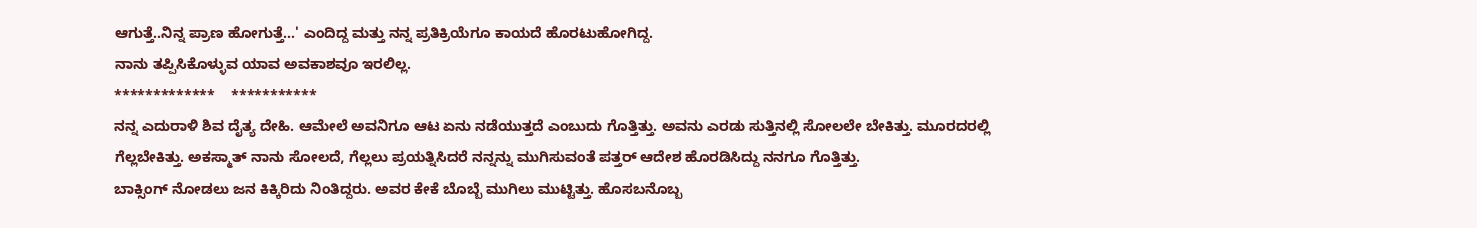ಆಗುತ್ತೆ..ನಿನ್ನ ಪ್ರಾಣ ಹೋಗುತ್ತೆ...' ಎಂದಿದ್ದ ಮತ್ತು ನನ್ನ ಪ್ರತಿಕ್ರಿಯೆಗೂ ಕಾಯದೆ ಹೊರಟುಹೋಗಿದ್ದ.
ನಾನು ತಪ್ಪಿಸಿಕೊಳ್ಳುವ ಯಾವ ಅವಕಾಶವೂ ಇರಲಿಲ್ಲ.
*************    ***********
ನನ್ನ ಎದುರಾಳಿ ಶಿವ ದೈತ್ಯ ದೇಹಿ. ಆಮೇಲೆ ಅವನಿಗೂ ಆಟ ಏನು ನಡೆಯುತ್ತದೆ ಎಂಬುದು ಗೊತ್ತಿತ್ತು. ಅವನು ಎರಡು ಸುತ್ತಿನಲ್ಲಿ ಸೋಲಲೇ ಬೇಕಿತ್ತು. ಮೂರದರಲ್ಲಿ ಗೆಲ್ಲಬೇಕಿತ್ತು. ಅಕಸ್ಮಾತ್ ನಾನು ಸೋಲದೆ, ಗೆಲ್ಲಲು ಪ್ರಯತ್ನಿಸಿದರೆ ನನ್ನನ್ನು ಮುಗಿಸುವಂತೆ ಪತ್ತರ್ ಆದೇಶ ಹೊರಡಿಸಿದ್ದು ನನಗೂ ಗೊತ್ತಿತ್ತು.
ಬಾಕ್ಸಿಂಗ್ ನೋಡಲು ಜನ ಕಿಕ್ಕಿರಿದು ನಿಂತಿದ್ದರು. ಅವರ ಕೇಕೆ ಬೊಬ್ಬೆ ಮುಗಿಲು ಮುಟ್ಟಿತ್ತು. ಹೊಸಬನೊಬ್ಬ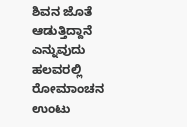ಶಿವನ ಜೊತೆ ಆಡುತ್ತಿದ್ದಾನೆ ಎನ್ನುವುದು ಹಲವರಲ್ಲಿ ರೋಮಾಂಚನ ಉಂಟು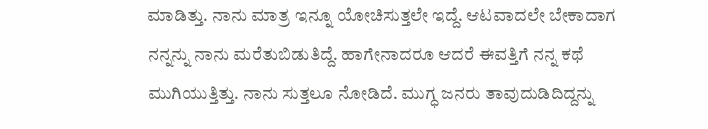ಮಾಡಿತ್ತು. ನಾನು ಮಾತ್ರ ಇನ್ನೂ ಯೋಚಿಸುತ್ತಲೇ ಇದ್ದೆ. ಆಟವಾದಲೇ ಬೇಕಾದಾಗ ನನ್ನನ್ನು ನಾನು ಮರೆತುಬಿಡುತಿದ್ದೆ. ಹಾಗೇನಾದರೂ ಆದರೆ ಈವತ್ತಿಗೆ ನನ್ನ ಕಥೆ ಮುಗಿಯುತ್ತಿತ್ತು. ನಾನು ಸುತ್ತಲೂ ನೋಡಿದೆ. ಮುಗ್ಧ ಜನರು ತಾವುದುಡಿದಿದ್ದನ್ನು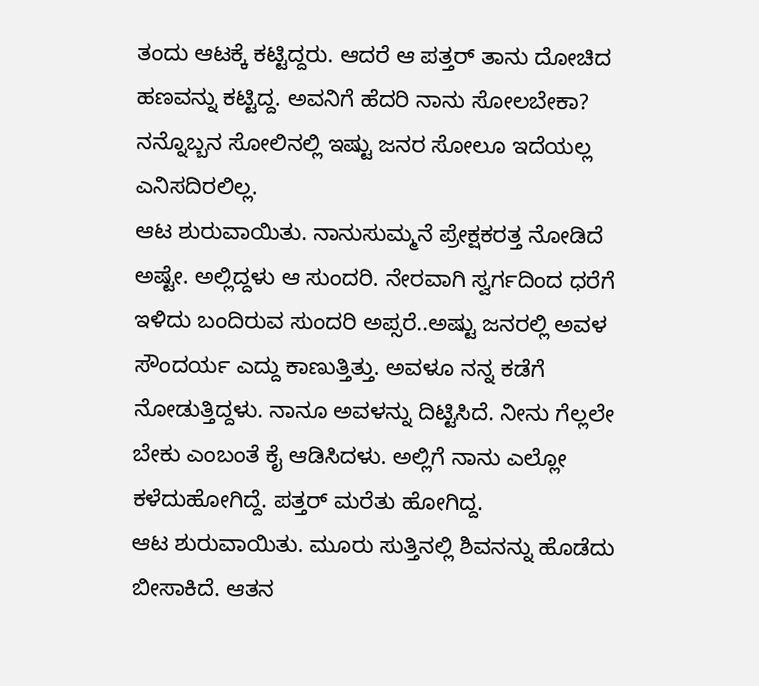ತಂದು ಆಟಕ್ಕೆ ಕಟ್ಟಿದ್ದರು. ಆದರೆ ಆ ಪತ್ತರ್ ತಾನು ದೋಚಿದ ಹಣವನ್ನು ಕಟ್ಟಿದ್ದ. ಅವನಿಗೆ ಹೆದರಿ ನಾನು ಸೋಲಬೇಕಾ? ನನ್ನೊಬ್ಬನ ಸೋಲಿನಲ್ಲಿ ಇಷ್ಟು ಜನರ ಸೋಲೂ ಇದೆಯಲ್ಲ ಎನಿಸದಿರಲಿಲ್ಲ.
ಆಟ ಶುರುವಾಯಿತು. ನಾನುಸುಮ್ಮನೆ ಪ್ರೇಕ್ಷಕರತ್ತ ನೋಡಿದೆ ಅಷ್ಟೇ. ಅಲ್ಲಿದ್ದಳು ಆ ಸುಂದರಿ. ನೇರವಾಗಿ ಸ್ವರ್ಗದಿಂದ ಧರೆಗೆ ಇಳಿದು ಬಂದಿರುವ ಸುಂದರಿ ಅಪ್ಸರೆ..ಅಷ್ಟು ಜನರಲ್ಲಿ ಅವಳ ಸೌಂದರ್ಯ ಎದ್ದು ಕಾಣುತ್ತಿತ್ತು. ಅವಳೂ ನನ್ನ ಕಡೆಗೆ ನೋಡುತ್ತಿದ್ದಳು. ನಾನೂ ಅವಳನ್ನು ದಿಟ್ಟಿಸಿದೆ. ನೀನು ಗೆಲ್ಲಲೇ ಬೇಕು ಎಂಬಂತೆ ಕೈ ಆಡಿಸಿದಳು. ಅಲ್ಲಿಗೆ ನಾನು ಎಲ್ಲೋ ಕಳೆದುಹೋಗಿದ್ದೆ. ಪತ್ತರ್ ಮರೆತು ಹೋಗಿದ್ದ.
ಆಟ ಶುರುವಾಯಿತು. ಮೂರು ಸುತ್ತಿನಲ್ಲಿ ಶಿವನನ್ನು ಹೊಡೆದು ಬೀಸಾಕಿದೆ. ಆತನ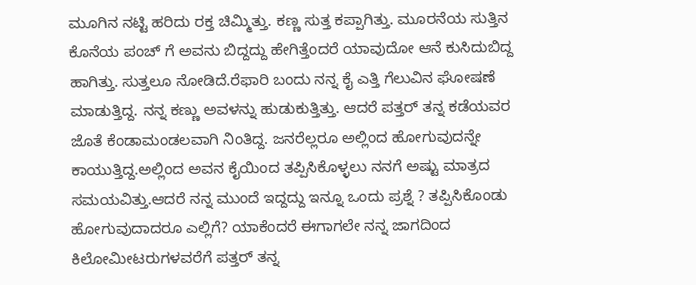ಮೂಗಿನ ನಟ್ಟಿ ಹರಿದು ರಕ್ತ ಚಿಮ್ಮಿತ್ತು. ಕಣ್ಣ ಸುತ್ತ ಕಪ್ಪಾಗಿತ್ತು. ಮೂರನೆಯ ಸುತ್ತಿನ ಕೊನೆಯ ಪಂಚ್ ಗೆ ಅವನು ಬಿದ್ದದ್ದು ಹೇಗಿತ್ತೆಂದರೆ ಯಾವುದೋ ಆನೆ ಕುಸಿದುಬಿದ್ದ ಹಾಗಿತ್ತು. ಸುತ್ತಲೂ ನೋಡಿದೆ.ರೆಫಾರಿ ಬಂದು ನನ್ನ ಕೈ ಎತ್ತಿ ಗೆಲುವಿನ ಘೋಷಣೆ ಮಾಡುತ್ತಿದ್ದ. ನನ್ನ ಕಣ್ಣು ಅವಳನ್ನು ಹುಡುಕುತ್ತಿತ್ತು. ಆದರೆ ಪತ್ತರ್ ತನ್ನ ಕಡೆಯವರ ಜೊತೆ ಕೆಂಡಾಮಂಡಲವಾಗಿ ನಿಂತಿದ್ದ. ಜನರೆಲ್ಲರೂ ಅಲ್ಲಿಂದ ಹೋಗುವುದನ್ನೇ ಕಾಯುತ್ತಿದ್ದ.ಅಲ್ಲಿಂದ ಅವನ ಕೈಯಿಂದ ತಪ್ಪಿಸಿಕೊಳ್ಳಲು ನನಗೆ ಅಷ್ಟು ಮಾತ್ರದ ಸಮಯವಿತ್ತು.ಆದರೆ ನನ್ನ ಮುಂದೆ ಇದ್ದದ್ದು ಇನ್ನೂ ಒಂದು ಪ್ರಶ್ನೆ ? ತಪ್ಪಿಸಿಕೊಂಡು ಹೋಗುವುದಾದರೂ ಎಲ್ಲಿಗೆ? ಯಾಕೆಂದರೆ ಈಗಾಗಲೇ ನನ್ನ ಜಾಗದಿಂದ ಕಿಲೋಮೀಟರುಗಳವರೆಗೆ ಪತ್ತರ್ ತನ್ನ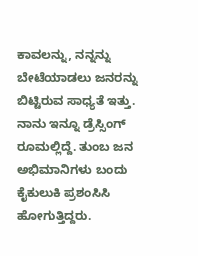ಕಾವಲನ್ನು, ನನ್ನನ್ನು ಬೇಟೆಯಾಡಲು ಜನರನ್ನು ಬಿಟ್ಟಿರುವ ಸಾಧ್ಯತೆ ಇತ್ತು.
ನಾನು ಇನ್ನೂ ಡ್ರೆಸ್ಸಿಂಗ್ ರೂಮಲ್ಲಿದ್ದೆ. ತುಂಬ ಜನ ಅಭಿಮಾನಿಗಳು ಬಂದು ಕೈಕುಲುಕಿ ಪ್ರಶಂಸಿಸಿ ಹೋಗುತ್ತಿದ್ದರು.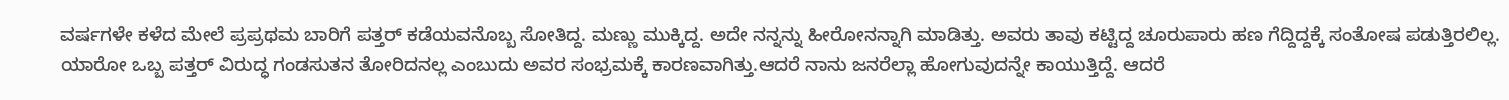ವರ್ಷಗಳೇ ಕಳೆದ ಮೇಲೆ ಪ್ರಪ್ರಥಮ ಬಾರಿಗೆ ಪತ್ತರ್ ಕಡೆಯವನೊಬ್ಬ ಸೋತಿದ್ದ. ಮಣ್ಣು ಮುಕ್ಕಿದ್ದ. ಅದೇ ನನ್ನನ್ನು ಹೀರೋನನ್ನಾಗಿ ಮಾಡಿತ್ತು. ಅವರು ತಾವು ಕಟ್ಟಿದ್ದ ಚೂರುಪಾರು ಹಣ ಗೆದ್ದಿದ್ದಕ್ಕೆ ಸಂತೋಷ ಪಡುತ್ತಿರಲಿಲ್ಲ. ಯಾರೋ ಒಬ್ಬ ಪತ್ತರ್ ವಿರುದ್ಧ ಗಂಡಸುತನ ತೋರಿದನಲ್ಲ ಎಂಬುದು ಅವರ ಸಂಭ್ರಮಕ್ಕೆ ಕಾರಣವಾಗಿತ್ತು.ಆದರೆ ನಾನು ಜನರೆಲ್ಲಾ ಹೋಗುವುದನ್ನೇ ಕಾಯುತ್ತಿದ್ದೆ. ಆದರೆ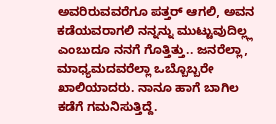ಅವರಿರುವವರೆಗೂ ಪತ್ತರ್ ಆಗಲಿ, ಅವನ ಕಡೆಯವರಾಗಲಿ ನನ್ನನ್ನು ಮುಟ್ಟುವುದಿಲ್ಲ್ಲ ಎಂಬುದೂ ನನಗೆ ಗೊತ್ತಿತ್ತು.. ಜನರೆಲ್ಲಾ, ಮಾಧ್ಯಮದವರೆಲ್ಲಾ ಒಬ್ಬೊಬ್ಬರೇ ಖಾಲಿಯಾದರು. ನಾನೂ ಹಾಗೆ ಬಾಗಿಲ ಕಡೆಗೆ ಗಮನಿಸುತ್ತಿದ್ದೆ.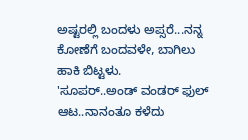ಅಷ್ಟರಲ್ಲಿ ಬಂದಳು ಅಪ್ಸರೆ...ನನ್ನ ಕೋಣೆಗೆ ಬಂದವಳೇ, ಬಾಗಿಲು ಹಾಕಿ ಬಿಟ್ಟಳು.
'ಸೂಪರ್..ಅಂಡ್ ವಂಡರ್ ಫುಲ್ ಆಟ..ನಾನಂತೂ ಕಳೆದು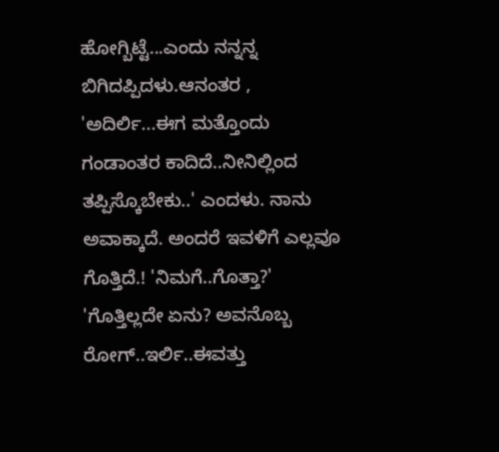ಹೋಗ್ಬಿಟ್ಟೆ...ಎಂದು ನನ್ನನ್ನ ಬಿಗಿದಪ್ಪಿದಳು.ಆನಂತರ , 'ಅದಿರ್ಲಿ...ಈಗ ಮತ್ತೊಂದು ಗಂಡಾಂತರ ಕಾದಿದೆ..ನೀನಿಲ್ಲಿಂದ ತಪ್ಪಿಸ್ಕೊಬೇಕು..' ಎಂದಳು. ನಾನು ಅವಾಕ್ಕಾದೆ. ಅಂದರೆ ಇವಳಿಗೆ ಎಲ್ಲವೂ ಗೊತ್ತಿದೆ.! 'ನಿಮಗೆ..ಗೊತ್ತಾ?'
'ಗೊತ್ತಿಲ್ಲದೇ ಏನು? ಅವನೊಬ್ಬ ರೋಗ್..ಇರ್ಲಿ..ಈವತ್ತು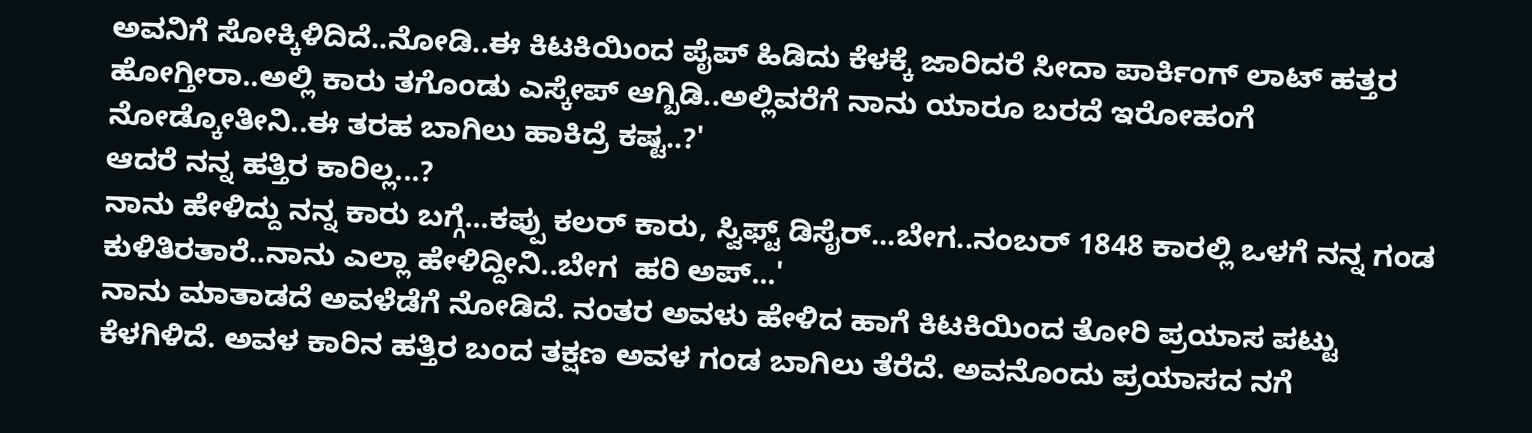ಅವನಿಗೆ ಸೋಕ್ಕಿಳಿದಿದೆ..ನೋಡಿ..ಈ ಕಿಟಕಿಯಿಂದ ಪೈಪ್ ಹಿಡಿದು ಕೆಳಕ್ಕೆ ಜಾರಿದರೆ ಸೀದಾ ಪಾರ್ಕಿಂಗ್ ಲಾಟ್ ಹತ್ತರ ಹೋಗ್ತೀರಾ..ಅಲ್ಲಿ ಕಾರು ತಗೊಂಡು ಎಸ್ಕೇಪ್ ಆಗ್ಬಿಡಿ..ಅಲ್ಲಿವರೆಗೆ ನಾನು ಯಾರೂ ಬರದೆ ಇರೋಹಂಗೆ ನೋಡ್ಕೋತೀನಿ..ಈ ತರಹ ಬಾಗಿಲು ಹಾಕಿದ್ರೆ ಕಷ್ಟ..?'
ಆದರೆ ನನ್ನ ಹತ್ತಿರ ಕಾರಿಲ್ಲ...?
ನಾನು ಹೇಳಿದ್ದು ನನ್ನ ಕಾರು ಬಗ್ಗೆ...ಕಪ್ಪು ಕಲರ್ ಕಾರು, ಸ್ವಿಫ್ಟ್ ಡಿಸೈರ್...ಬೇಗ..ನಂಬರ್ 1848 ಕಾರಲ್ಲಿ ಒಳಗೆ ನನ್ನ ಗಂಡ ಕುಳಿತಿರತಾರೆ..ನಾನು ಎಲ್ಲಾ ಹೇಳಿದ್ದೀನಿ..ಬೇಗ  ಹರಿ ಅಪ್...'
ನಾನು ಮಾತಾಡದೆ ಅವಳೆಡೆಗೆ ನೋಡಿದೆ. ನಂತರ ಅವಳು ಹೇಳಿದ ಹಾಗೆ ಕಿಟಕಿಯಿಂದ ತೋರಿ ಪ್ರಯಾಸ ಪಟ್ಟು ಕೆಳಗಿಳಿದೆ. ಅವಳ ಕಾರಿನ ಹತ್ತಿರ ಬಂದ ತಕ್ಷಣ ಅವಳ ಗಂಡ ಬಾಗಿಲು ತೆರೆದೆ. ಅವನೊಂದು ಪ್ರಯಾಸದ ನಗೆ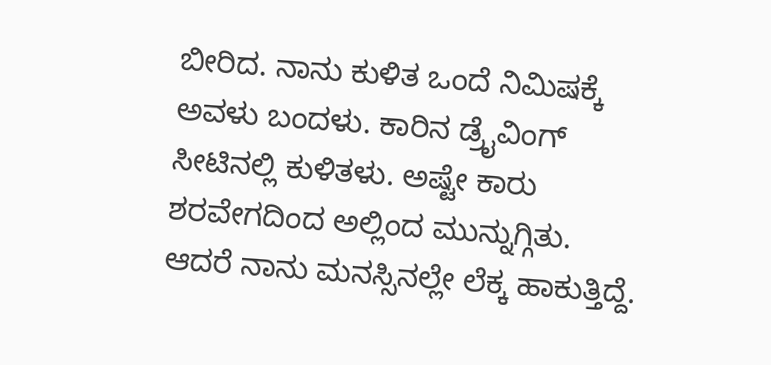ಬೀರಿದ. ನಾನು ಕುಳಿತ ಒಂದೆ ನಿಮಿಷಕ್ಕೆ ಅವಳು ಬಂದಳು. ಕಾರಿನ ಡ್ರೈವಿಂಗ್ ಸೀಟಿನಲ್ಲಿ ಕುಳಿತಳು. ಅಷ್ಟೇ ಕಾರು ಶರವೇಗದಿಂದ ಅಲ್ಲಿಂದ ಮುನ್ನುಗ್ಗಿತು.
ಆದರೆ ನಾನು ಮನಸ್ಸಿನಲ್ಲೇ ಲೆಕ್ಕ ಹಾಕುತ್ತಿದ್ದೆ.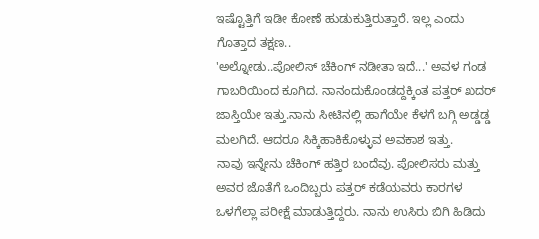ಇಷ್ಟೊತ್ತಿಗೆ ಇಡೀ ಕೋಣೆ ಹುಡುಕುತ್ತಿರುತ್ತಾರೆ. ಇಲ್ಲ ಎಂದು ಗೊತ್ತಾದ ತಕ್ಷಣ..
'ಅಲ್ನೋಡು..ಪೋಲಿಸ್ ಚೆಕಿಂಗ್ ನಡೀತಾ ಇದೆ...' ಅವಳ ಗಂಡ ಗಾಬರಿಯಿಂದ ಕೂಗಿದ. ನಾನಂದುಕೊಂಡದ್ದಕ್ಕಿಂತ ಪತ್ತರ್ ಖದರ್ ಜಾಸ್ತಿಯೇ ಇತ್ತು.ನಾನು ಸೀಟಿನಲ್ಲಿ ಹಾಗೆಯೇ ಕೆಳಗೆ ಬಗ್ಗಿ ಅಡ್ಡಡ್ಡ ಮಲಗಿದೆ. ಆದರೂ ಸಿಕ್ಕಿಹಾಕಿಕೊಳ್ಳುವ ಅವಕಾಶ ಇತ್ತು.
ನಾವು ಇನ್ನೇನು ಚೆಕಿಂಗ್ ಹತ್ತಿರ ಬಂದೆವು. ಪೋಲಿಸರು ಮತ್ತು ಅವರ ಜೊತೆಗೆ ಒಂದಿಬ್ಬರು ಪತ್ತರ್ ಕಡೆಯವರು ಕಾರಗಳ ಒಳಗೆಲ್ಲಾ ಪರೀಕ್ಷೆ ಮಾಡುತ್ತಿದ್ದರು. ನಾನು ಉಸಿರು ಬಿಗಿ ಹಿಡಿದು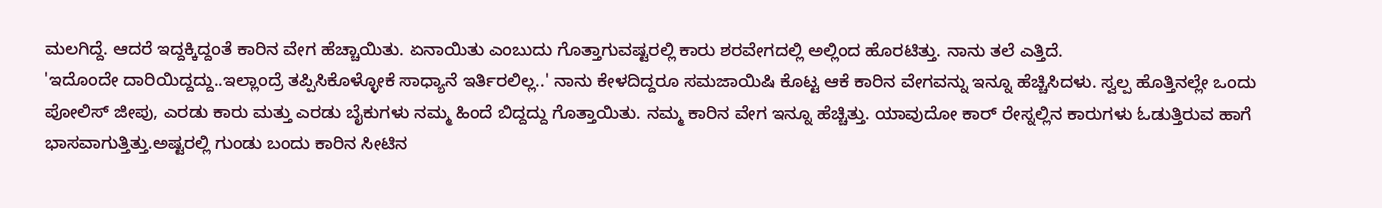ಮಲಗಿದ್ದೆ. ಆದರೆ ಇದ್ದಕ್ಕಿದ್ದಂತೆ ಕಾರಿನ ವೇಗ ಹೆಚ್ಚಾಯಿತು. ಏನಾಯಿತು ಎಂಬುದು ಗೊತ್ತಾಗುವಷ್ಟರಲ್ಲಿ ಕಾರು ಶರವೇಗದಲ್ಲಿ ಅಲ್ಲಿಂದ ಹೊರಟಿತ್ತು. ನಾನು ತಲೆ ಎತ್ತಿದೆ.
'ಇದೊಂದೇ ದಾರಿಯಿದ್ದದ್ದು..ಇಲ್ಲಾಂದ್ರೆ ತಪ್ಪಿಸಿಕೊಳ್ಳೋಕೆ ಸಾಧ್ಯಾನೆ ಇರ್ತಿರಲಿಲ್ಲ..' ನಾನು ಕೇಳದಿದ್ದರೂ ಸಮಜಾಯಿಷಿ ಕೊಟ್ಟ ಆಕೆ ಕಾರಿನ ವೇಗವನ್ನು ಇನ್ನೂ ಹೆಚ್ಚಿಸಿದಳು. ಸ್ವಲ್ಪ ಹೊತ್ತಿನಲ್ಲೇ ಒಂದು ಪೋಲಿಸ್ ಜೀಪು, ಎರಡು ಕಾರು ಮತ್ತು ಎರಡು ಬೈಕುಗಳು ನಮ್ಮ ಹಿಂದೆ ಬಿದ್ದದ್ದು ಗೊತ್ತಾಯಿತು. ನಮ್ಮ ಕಾರಿನ ವೇಗ ಇನ್ನೂ ಹೆಚ್ಚಿತ್ತು. ಯಾವುದೋ ಕಾರ್ ರೇಸ್ನಲ್ಲಿನ ಕಾರುಗಳು ಓಡುತ್ತಿರುವ ಹಾಗೆ ಭಾಸವಾಗುತ್ತಿತ್ತು.ಅಷ್ಟರಲ್ಲಿ ಗುಂಡು ಬಂದು ಕಾರಿನ ಸೀಟಿನ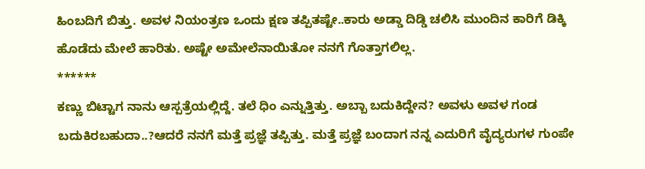ಹಿಂಬದಿಗೆ ಬಿತ್ತು. ಅವಳ ನಿಯಂತ್ರಣ ಒಂದು ಕ್ಷಣ ತಪ್ಪಿತಷ್ಟೇ..ಕಾರು ಅಡ್ಡಾ ದಿಡ್ಡಿ ಚಲಿಸಿ ಮುಂದಿನ ಕಾರಿಗೆ ಡಿಕ್ಕಿ ಹೊಡೆದು ಮೇಲೆ ಹಾರಿತು. ಅಷ್ಟೇ ಅಮೇಲೆನಾಯಿತೋ ನನಗೆ ಗೊತ್ತಾಗಲಿಲ್ಲ.
******
ಕಣ್ಣು ಬಿಟ್ಟಾಗ ನಾನು ಆಸ್ಪತ್ರೆಯಲ್ಲಿದ್ದೆ. ತಲೆ ಧಿಂ ಎನ್ನುತ್ತಿತ್ತು. ಅಬ್ಬಾ ಬದುಕಿದ್ದೇನ? ಅವಳು ಅವಳ ಗಂಡ ಬದುಕಿರಬಹುದಾ..?ಆದರೆ ನನಗೆ ಮತ್ತೆ ಪ್ರಜ್ಞೆ ತಪ್ಪಿತ್ತು. ಮತ್ತೆ ಪ್ರಜ್ಞೆ ಬಂದಾಗ ನನ್ನ ಎದುರಿಗೆ ವೈದ್ಯರುಗಳ ಗುಂಪೇ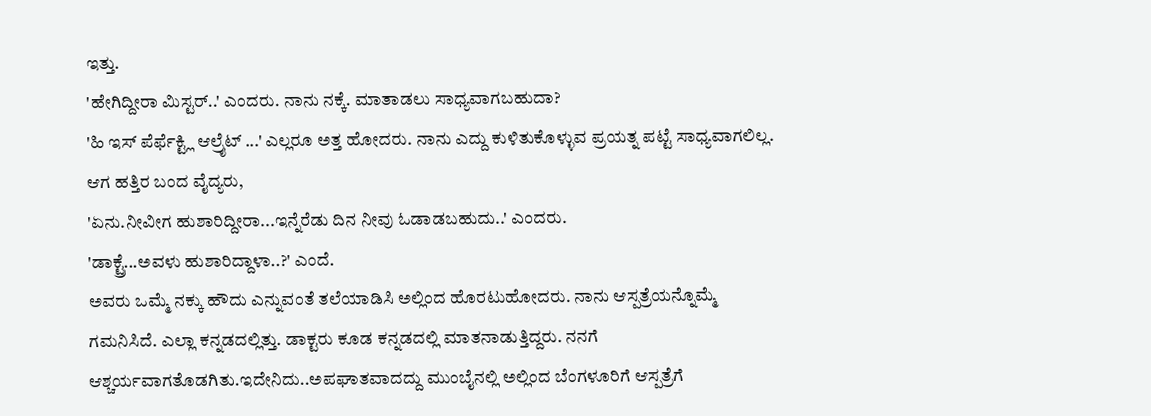ಇತ್ತು.
'ಹೇಗಿದ್ದೀರಾ ಮಿಸ್ಟರ್..' ಎಂದರು. ನಾನು ನಕ್ಕೆ. ಮಾತಾಡಲು ಸಾಧ್ಯವಾಗಬಹುದಾ?
'ಹಿ ಇಸ್ ಪೆರ್ಫೆಕ್ಟ್ಲಿ ಆಲ್ರೈಟ್ ...' ಎಲ್ಲರೂ ಅತ್ತ ಹೋದರು. ನಾನು ಎದ್ದು ಕುಳಿತುಕೊಳ್ಳುವ ಪ್ರಯತ್ನ ಪಟ್ಟೆ ಸಾಧ್ಯವಾಗಲಿಲ್ಲ. ಆಗ ಹತ್ತಿರ ಬಂದ ವೈದ್ಯರು,
'ಏನು.ನೀವೀಗ ಹುಶಾರಿದ್ದೀರಾ...ಇನ್ನೆರೆಡು ದಿನ ನೀವು ಓಡಾಡಬಹುದು..' ಎಂದರು.
'ಡಾಕ್ಟ್ರೆ...ಅವಳು ಹುಶಾರಿದ್ದಾಳಾ..?' ಎಂದೆ.
ಅವರು ಒಮ್ಮೆ ನಕ್ಕು ಹೌದು ಎನ್ನುವಂತೆ ತಲೆಯಾಡಿಸಿ ಅಲ್ಲಿಂದ ಹೊರಟುಹೋದರು. ನಾನು ಆಸ್ಪತ್ರೆಯನ್ನೊಮ್ಮೆ ಗಮನಿಸಿದೆ. ಎಲ್ಲಾ ಕನ್ನಡದಲ್ಲಿತ್ತು. ಡಾಕ್ಟರು ಕೂಡ ಕನ್ನಡದಲ್ಲಿ ಮಾತನಾಡುತ್ತಿದ್ದರು. ನನಗೆ ಆಶ್ಚರ್ಯವಾಗತೊಡಗಿತು.ಇದೇನಿದು..ಅಪಘಾತವಾದದ್ದು ಮುಂಬೈನಲ್ಲಿ ಅಲ್ಲಿಂದ ಬೆಂಗಳೂರಿಗೆ ಆಸ್ಪತ್ರೆಗೆ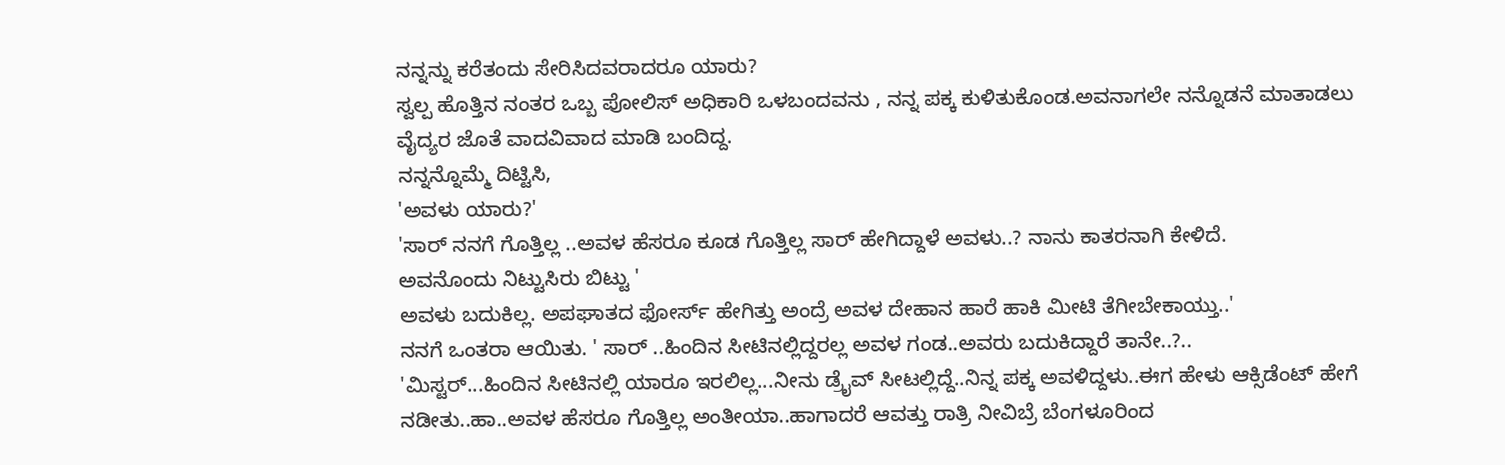ನನ್ನನ್ನು ಕರೆತಂದು ಸೇರಿಸಿದವರಾದರೂ ಯಾರು?
ಸ್ವಲ್ಪ ಹೊತ್ತಿನ ನಂತರ ಒಬ್ಬ ಪೋಲಿಸ್ ಅಧಿಕಾರಿ ಒಳಬಂದವನು , ನನ್ನ ಪಕ್ಕ ಕುಳಿತುಕೊಂಡ.ಅವನಾಗಲೇ ನನ್ನೊಡನೆ ಮಾತಾಡಲು ವೈದ್ಯರ ಜೊತೆ ವಾದವಿವಾದ ಮಾಡಿ ಬಂದಿದ್ದ.
ನನ್ನನ್ನೊಮ್ಮೆ ದಿಟ್ಟಿಸಿ,
'ಅವಳು ಯಾರು?'
'ಸಾರ್ ನನಗೆ ಗೊತ್ತಿಲ್ಲ ..ಅವಳ ಹೆಸರೂ ಕೂಡ ಗೊತ್ತಿಲ್ಲ ಸಾರ್ ಹೇಗಿದ್ದಾಳೆ ಅವಳು..? ನಾನು ಕಾತರನಾಗಿ ಕೇಳಿದೆ.
ಅವನೊಂದು ನಿಟ್ಟುಸಿರು ಬಿಟ್ಟು '
ಅವಳು ಬದುಕಿಲ್ಲ. ಅಪಘಾತದ ಫೋರ್ಸ್ ಹೇಗಿತ್ತು ಅಂದ್ರೆ ಅವಳ ದೇಹಾನ ಹಾರೆ ಹಾಕಿ ಮೀಟಿ ತೆಗೀಬೇಕಾಯ್ತು..'
ನನಗೆ ಒಂತರಾ ಆಯಿತು. ' ಸಾರ್ ..ಹಿಂದಿನ ಸೀಟಿನಲ್ಲಿದ್ದರಲ್ಲ ಅವಳ ಗಂಡ..ಅವರು ಬದುಕಿದ್ದಾರೆ ತಾನೇ..?..
'ಮಿಸ್ಟರ್...ಹಿಂದಿನ ಸೀಟಿನಲ್ಲಿ ಯಾರೂ ಇರಲಿಲ್ಲ...ನೀನು ಡ್ರೈವ್ ಸೀಟಲ್ಲಿದ್ದೆ..ನಿನ್ನ ಪಕ್ಕ ಅವಳಿದ್ದಳು..ಈಗ ಹೇಳು ಆಕ್ಸಿಡೆಂಟ್ ಹೇಗೆ ನಡೀತು..ಹಾ..ಅವಳ ಹೆಸರೂ ಗೊತ್ತಿಲ್ಲ ಅಂತೀಯಾ..ಹಾಗಾದರೆ ಆವತ್ತು ರಾತ್ರಿ ನೀವಿಬ್ರೆ ಬೆಂಗಳೂರಿಂದ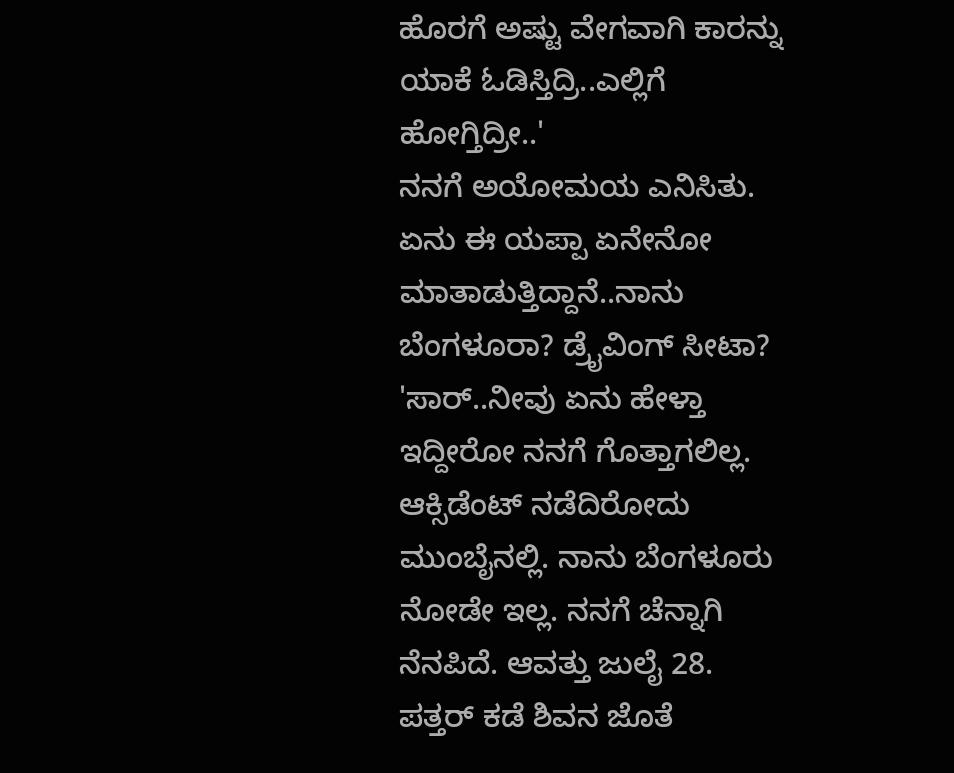ಹೊರಗೆ ಅಷ್ಟು ವೇಗವಾಗಿ ಕಾರನ್ನು ಯಾಕೆ ಓಡಿಸ್ತಿದ್ರಿ..ಎಲ್ಲಿಗೆ ಹೋಗ್ತಿದ್ರೀ..'
ನನಗೆ ಅಯೋಮಯ ಎನಿಸಿತು. ಏನು ಈ ಯಪ್ಪಾ ಏನೇನೋ ಮಾತಾಡುತ್ತಿದ್ದಾನೆ..ನಾನು ಬೆಂಗಳೂರಾ? ಡ್ರೈವಿಂಗ್ ಸೀಟಾ?
'ಸಾರ್..ನೀವು ಏನು ಹೇಳ್ತಾ ಇದ್ದೀರೋ ನನಗೆ ಗೊತ್ತಾಗಲಿಲ್ಲ. ಆಕ್ಸಿಡೆಂಟ್ ನಡೆದಿರೋದು ಮುಂಬೈನಲ್ಲಿ. ನಾನು ಬೆಂಗಳೂರು ನೋಡೇ ಇಲ್ಲ. ನನಗೆ ಚೆನ್ನಾಗಿ ನೆನಪಿದೆ. ಆವತ್ತು ಜುಲೈ 28. ಪತ್ತರ್ ಕಡೆ ಶಿವನ ಜೊತೆ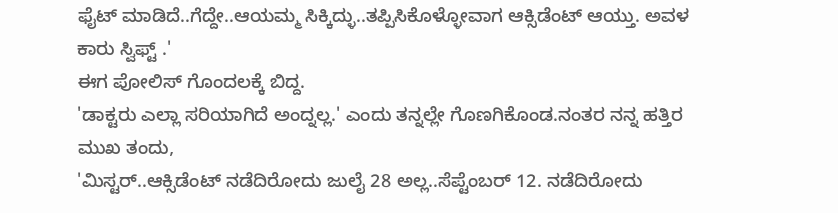ಫೈಟ್ ಮಾಡಿದೆ..ಗೆದ್ದೇ..ಆಯಮ್ಮ ಸಿಕ್ಕಿದ್ಳು..ತಪ್ಪಿಸಿಕೊಳ್ಳೋವಾಗ ಆಕ್ಸಿಡೆಂಟ್ ಆಯ್ತು. ಅವಳ ಕಾರು ಸ್ವಿಫ್ಟ್ .'
ಈಗ ಪೋಲಿಸ್ ಗೊಂದಲಕ್ಕೆ ಬಿದ್ದ.
'ಡಾಕ್ಟರು ಎಲ್ಲಾ ಸರಿಯಾಗಿದೆ ಅಂದ್ನಲ್ಲ.' ಎಂದು ತನ್ನಲ್ಲೇ ಗೊಣಗಿಕೊಂಡ.ನಂತರ ನನ್ನ ಹತ್ತಿರ ಮುಖ ತಂದು,
'ಮಿಸ್ಟರ್..ಆಕ್ಸಿಡೆಂಟ್ ನಡೆದಿರೋದು ಜುಲೈ 28 ಅಲ್ಲ..ಸೆಪ್ಟೆಂಬರ್ 12. ನಡೆದಿರೋದು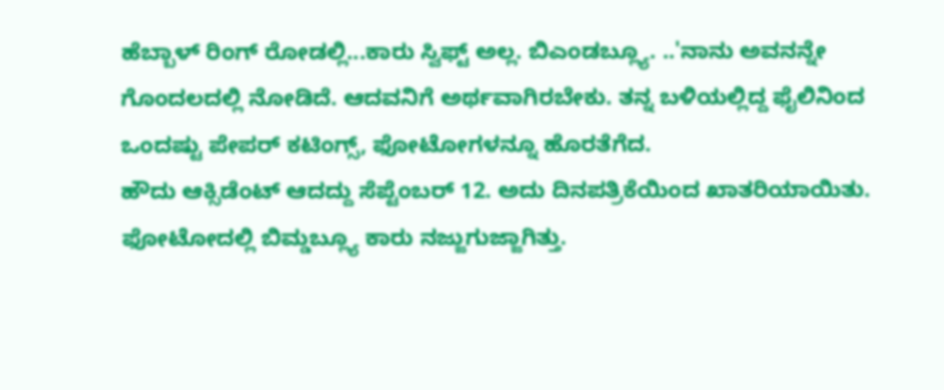ಹೆಬ್ಬಾಳ್ ರಿಂಗ್ ರೋಡಲ್ಲಿ...ಕಾರು ಸ್ವಿಫ್ಟ್ ಅಲ್ಲ. ಬಿಎಂಡಬ್ಲ್ಯೂ. ..'ನಾನು ಅವನನ್ನೇ ಗೊಂದಲದಲ್ಲಿ ನೋಡಿದೆ. ಆದವನಿಗೆ ಅರ್ಥವಾಗಿರಬೇಕು. ತನ್ನ ಬಳಿಯಲ್ಲಿದ್ದ ಫೈಲಿನಿಂದ ಒಂದಷ್ಟು ಪೇಪರ್ ಕಟಿಂಗ್ಸ್, ಫೋಟೋಗಳನ್ನೂ ಹೊರತೆಗೆದ.
ಹೌದು ಆಕ್ಸಿಡೆಂಟ್ ಆದದ್ದು ಸೆಪ್ಟೆಂಬರ್ 12. ಅದು ದಿನಪತ್ರಿಕೆಯಿಂದ ಖಾತರಿಯಾಯಿತು. ಫೋಟೋದಲ್ಲಿ ಬಿಮ್ಡಬ್ಲ್ಯೂ ಕಾರು ನಜ್ಜುಗುಜ್ಜಾಗಿತ್ತು.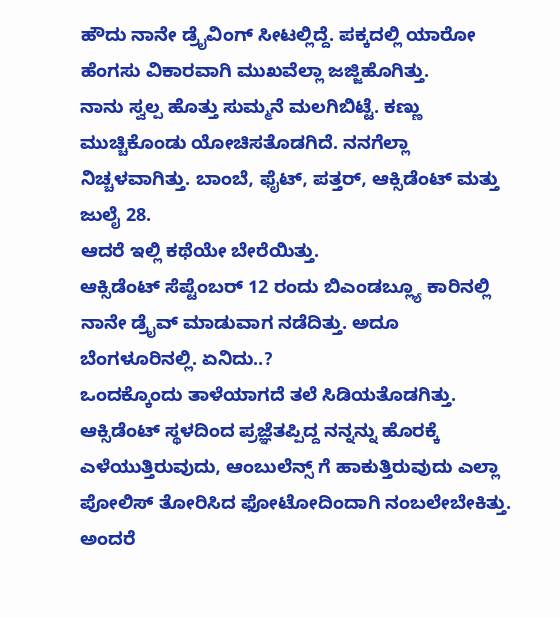ಹೌದು ನಾನೇ ಡ್ರೈವಿಂಗ್ ಸೀಟಲ್ಲಿದ್ದೆ. ಪಕ್ಕದಲ್ಲಿ ಯಾರೋ ಹೆಂಗಸು ವಿಕಾರವಾಗಿ ಮುಖವೆಲ್ಲಾ ಜಜ್ಜಿಹೊಗಿತ್ತು.
ನಾನು ಸ್ವಲ್ಪ ಹೊತ್ತು ಸುಮ್ಮನೆ ಮಲಗಿಬಿಟ್ಟೆ. ಕಣ್ಣು ಮುಚ್ಚಿಕೊಂಡು ಯೋಚಿಸತೊಡಗಿದೆ. ನನಗೆಲ್ಲಾ ನಿಚ್ಚಳವಾಗಿತ್ತು. ಬಾಂಬೆ, ಫೈಟ್, ಪತ್ತರ್, ಆಕ್ಸಿಡೆಂಟ್ ಮತ್ತು ಜುಲೈ 28.
ಆದರೆ ಇಲ್ಲಿ ಕಥೆಯೇ ಬೇರೆಯಿತ್ತು.
ಆಕ್ಸಿಡೆಂಟ್ ಸೆಪ್ಟೆಂಬರ್ 12 ರಂದು ಬಿಎಂಡಬ್ಲ್ಯೂ ಕಾರಿನಲ್ಲಿ ನಾನೇ ಡ್ರೈವ್ ಮಾಡುವಾಗ ನಡೆದಿತ್ತು. ಅದೂ ಬೆಂಗಳೂರಿನಲ್ಲಿ. ಏನಿದು..?
ಒಂದಕ್ಕೊಂದು ತಾಳೆಯಾಗದೆ ತಲೆ ಸಿಡಿಯತೊಡಗಿತ್ತು.
ಆಕ್ಸಿಡೆಂಟ್ ಸ್ಥಳದಿಂದ ಪ್ರಜ್ಞೆತಪ್ಪಿದ್ದ ನನ್ನನ್ನು ಹೊರಕ್ಕೆ ಎಳೆಯುತ್ತಿರುವುದು, ಆಂಬುಲೆನ್ಸ್ ಗೆ ಹಾಕುತ್ತಿರುವುದು ಎಲ್ಲಾ ಪೋಲಿಸ್ ತೋರಿಸಿದ ಫೋಟೋದಿಂದಾಗಿ ನಂಬಲೇಬೇಕಿತ್ತು.
ಅಂದರೆ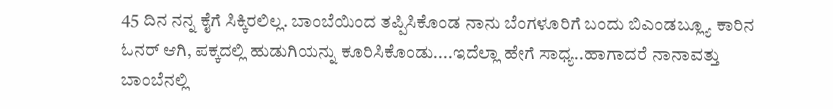45 ದಿನ ನನ್ನ ಕೈಗೆ ಸಿಕ್ಕಿರಲಿಲ್ಲ. ಬಾಂಬೆಯಿಂದ ತಪ್ಪಿಸಿಕೊಂಡ ನಾನು ಬೆಂಗಳೂರಿಗೆ ಬಂದು ಬಿಎಂಡಬ್ಲ್ಯೂ ಕಾರಿನ ಓನರ್ ಆಗಿ, ಪಕ್ಕದಲ್ಲಿ ಹುಡುಗಿಯನ್ನು ಕೂರಿಸಿಕೊಂಡು....ಇದೆಲ್ಲಾ ಹೇಗೆ ಸಾಧ್ಯ..ಹಾಗಾದರೆ ನಾನಾವತ್ತು ಬಾಂಬೆನಲ್ಲಿ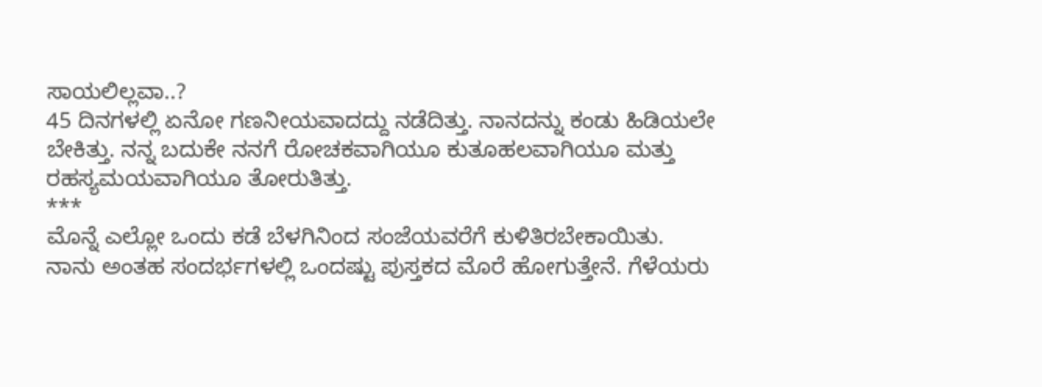ಸಾಯಲಿಲ್ಲವಾ..?
45 ದಿನಗಳಲ್ಲಿ ಏನೋ ಗಣನೀಯವಾದದ್ದು ನಡೆದಿತ್ತು. ನಾನದನ್ನು ಕಂಡು ಹಿಡಿಯಲೇ ಬೇಕಿತ್ತು. ನನ್ನ ಬದುಕೇ ನನಗೆ ರೋಚಕವಾಗಿಯೂ ಕುತೂಹಲವಾಗಿಯೂ ಮತ್ತು ರಹಸ್ಯಮಯವಾಗಿಯೂ ತೋರುತಿತ್ತು.
***
ಮೊನ್ನೆ ಎಲ್ಲೋ ಒಂದು ಕಡೆ ಬೆಳಗಿನಿಂದ ಸಂಜೆಯವರೆಗೆ ಕುಳಿತಿರಬೇಕಾಯಿತು. ನಾನು ಅಂತಹ ಸಂದರ್ಭಗಳಲ್ಲಿ ಒಂದಷ್ಟು ಪುಸ್ತಕದ ಮೊರೆ ಹೋಗುತ್ತೇನೆ. ಗೆಳೆಯರು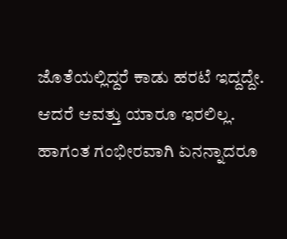ಜೊತೆಯಲ್ಲಿದ್ದರೆ ಕಾಡು ಹರಟೆ ಇದ್ದದ್ದೇ. ಆದರೆ ಆವತ್ತು ಯಾರೂ ಇರಲಿಲ್ಲ. ಹಾಗಂತ ಗಂಭೀರವಾಗಿ ಏನನ್ನಾದರೂ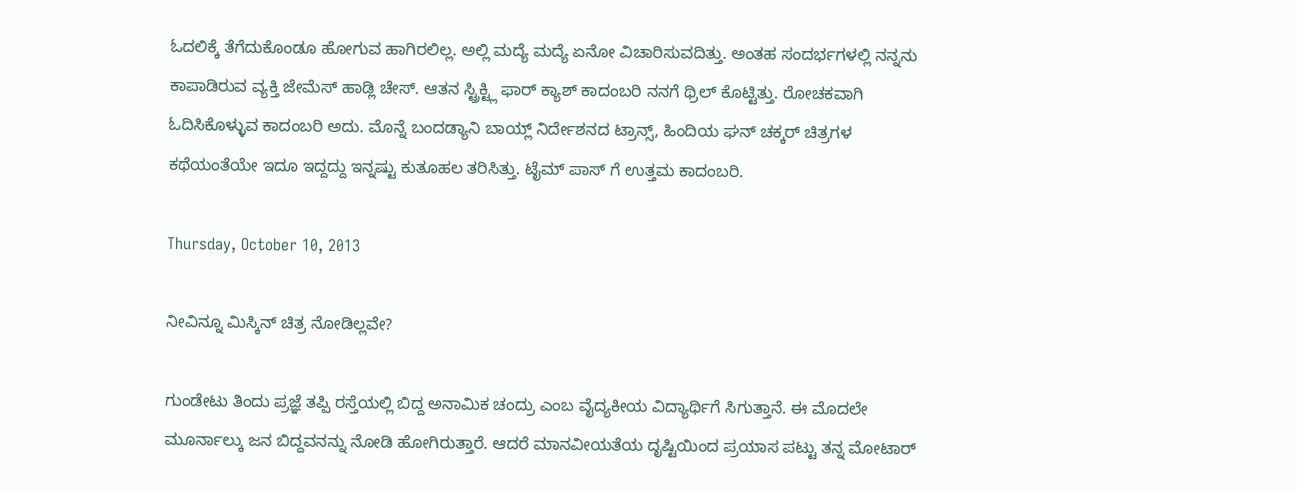ಓದಲಿಕ್ಕೆ ತೆಗೆದುಕೊಂಡೂ ಹೋಗುವ ಹಾಗಿರಲಿಲ್ಲ. ಅಲ್ಲಿ ಮದ್ಯೆ ಮದ್ಯೆ ಏನೋ ವಿಚಾರಿಸುವದಿತ್ತು. ಅಂತಹ ಸಂದರ್ಭಗಳಲ್ಲಿ ನನ್ನನು ಕಾಪಾಡಿರುವ ವ್ಯಕ್ತಿ ಜೇಮೆಸ್ ಹಾಡ್ಲಿ ಚೇಸ್. ಆತನ ಸ್ಟ್ರಿಕ್ಟ್ಲಿ ಫಾರ್ ಕ್ಯಾಶ್ ಕಾದಂಬರಿ ನನಗೆ ಥ್ರಿಲ್ ಕೊಟ್ಟಿತ್ತು. ರೋಚಕವಾಗಿ ಓದಿಸಿಕೊಳ್ಳುವ ಕಾದಂಬರಿ ಅದು. ಮೊನ್ನೆ ಬಂದಡ್ಯಾನಿ ಬಾಯ್ಲ್ ನಿರ್ದೇಶನದ ಟ್ರಾನ್ಸ್, ಹಿಂದಿಯ ಘನ್ ಚಕ್ಕರ್ ಚಿತ್ರಗಳ ಕಥೆಯಂತೆಯೇ ಇದೂ ಇದ್ದದ್ದು ಇನ್ನಷ್ಟು ಕುತೂಹಲ ತರಿಸಿತ್ತು. ಟೈಮ್ ಪಾಸ್ ಗೆ ಉತ್ತಮ ಕಾದಂಬರಿ.

Thursday, October 10, 2013

ನೀವಿನ್ನೂ ಮಿಸ್ಕಿನ್ ಚಿತ್ರ ನೋಡಿಲ್ಲವೇ?

ಗುಂಡೇಟು ತಿಂದು ಪ್ರಜ್ಞೆ ತಪ್ಪಿ ರಸ್ತೆಯಲ್ಲಿ ಬಿದ್ದ ಅನಾಮಿಕ ಚಂದ್ರು ಎಂಬ ವೈದ್ಯಕೀಯ ವಿದ್ಯಾರ್ಥಿಗೆ ಸಿಗುತ್ತಾನೆ. ಈ ಮೊದಲೇ ಮೂರ್ನಾಲ್ಕು ಜನ ಬಿದ್ದವನನ್ನು ನೋಡಿ ಹೋಗಿರುತ್ತಾರೆ. ಆದರೆ ಮಾನವೀಯತೆಯ ದೃಷ್ಟಿಯಿಂದ ಪ್ರಯಾಸ ಪಟ್ಟು ತನ್ನ ಮೋಟಾರ್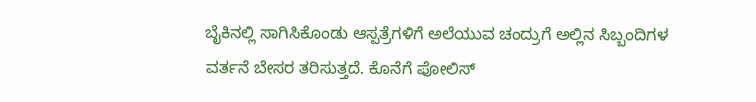ಬೈಕಿನಲ್ಲಿ ಸಾಗಿಸಿಕೊಂಡು ಆಸ್ಪತ್ರೆಗಳಿಗೆ ಅಲೆಯುವ ಚಂದ್ರುಗೆ ಅಲ್ಲಿನ ಸಿಬ್ಬಂದಿಗಳ ವರ್ತನೆ ಬೇಸರ ತರಿಸುತ್ತದೆ. ಕೊನೆಗೆ ಪೋಲಿಸ್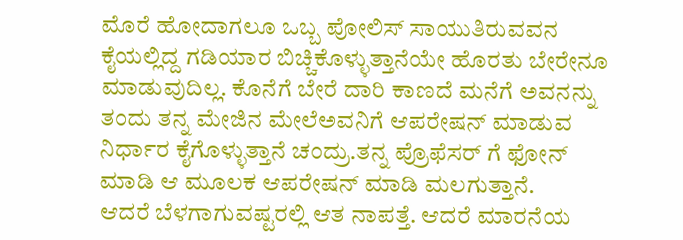ಮೊರೆ ಹೋದಾಗಲೂ ಒಬ್ಬ ಪೋಲಿಸ್ ಸಾಯುತಿರುವವನ ಕೈಯಲ್ಲಿದ್ದ ಗಡಿಯಾರ ಬಿಚ್ಚಿಕೊಳ್ಳುತ್ತಾನೆಯೇ ಹೊರತು ಬೇರೇನೂ ಮಾಡುವುದಿಲ್ಲ. ಕೊನೆಗೆ ಬೇರೆ ದಾರಿ ಕಾಣದೆ ಮನೆಗೆ ಅವನನ್ನು ತಂದು ತನ್ನ ಮೇಜಿನ ಮೇಲೆಅವನಿಗೆ ಆಪರೇಷನ್ ಮಾಡುವ ನಿರ್ಧಾರ ಕೈಗೊಳ್ಳುತ್ತಾನೆ ಚಂದ್ರು.ತನ್ನ ಪ್ರೊಫೆಸರ್ ಗೆ ಫೋನ್ ಮಾಡಿ ಆ ಮೂಲಕ ಆಪರೇಷನ್ ಮಾಡಿ ಮಲಗುತ್ತಾನೆ.
ಆದರೆ ಬೆಳಗಾಗುವಷ್ಟರಲ್ಲಿ ಆತ ನಾಪತ್ತೆ. ಆದರೆ ಮಾರನೆಯ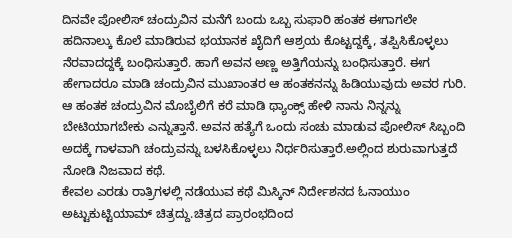ದಿನವೇ ಪೋಲಿಸ್ ಚಂದ್ರುವಿನ ಮನೆಗೆ ಬಂದು ಒಬ್ಬ ಸುಫಾರಿ ಹಂತಕ ಈಗಾಗಲೇ ಹದಿನಾಲ್ಕು ಕೊಲೆ ಮಾಡಿರುವ ಭಯಾನಕ ಖೈದಿಗೆ ಆಶ್ರಯ ಕೊಟ್ಟದ್ದಕ್ಕೆ, ತಪ್ಪಿಸಿಕೊಳ್ಳಲು ನೆರವಾದದ್ದಕ್ಕೆ ಬಂಧಿಸುತ್ತಾರೆ. ಹಾಗೆ ಅವನ ಅಣ್ಣ ಅತ್ತಿಗೆಯನ್ನು ಬಂಧಿಸುತ್ತಾರೆ. ಈಗ ಹೇಗಾದರೂ ಮಾಡಿ ಚಂದ್ರುವಿನ ಮುಖಾಂತರ ಆ ಹಂತಕನನ್ನು ಹಿಡಿಯುವುದು ಅವರ ಗುರಿ.
ಆ ಹಂತಕ ಚಂದ್ರುವಿನ ಮೊಬೈಲಿಗೆ ಕರೆ ಮಾಡಿ ಥ್ಯಾಂಕ್ಸ್ ಹೇಳಿ ನಾನು ನಿನ್ನನ್ನು ಬೇಟಿಯಾಗಬೇಕು ಎನ್ನುತ್ತಾನೆ. ಅವನ ಹತ್ಯೆಗೆ ಒಂದು ಸಂಚು ಮಾಡುವ ಪೋಲಿಸ್ ಸಿಬ್ಬಂದಿ ಅದಕ್ಕೆ ಗಾಳವಾಗಿ ಚಂದ್ರುವನ್ನು ಬಳಸಿಕೊಳ್ಳಲು ನಿರ್ಧರಿಸುತ್ತಾರೆ.ಅಲ್ಲಿಂದ ಶುರುವಾಗುತ್ತದೆ ನೋಡಿ ನಿಜವಾದ ಕಥೆ.
ಕೇವಲ ಎರಡು ರಾತ್ರಿಗಳಲ್ಲಿ ನಡೆಯುವ ಕಥೆ ಮಿಸ್ಕಿನ್ ನಿರ್ದೇಶನದ ಓನಾಯುಂ ಅಟ್ಟುಕುಟ್ಟಿಯಾಮ್ ಚಿತ್ರದ್ದು.ಚಿತ್ರದ ಪ್ರಾರಂಭದಿಂದ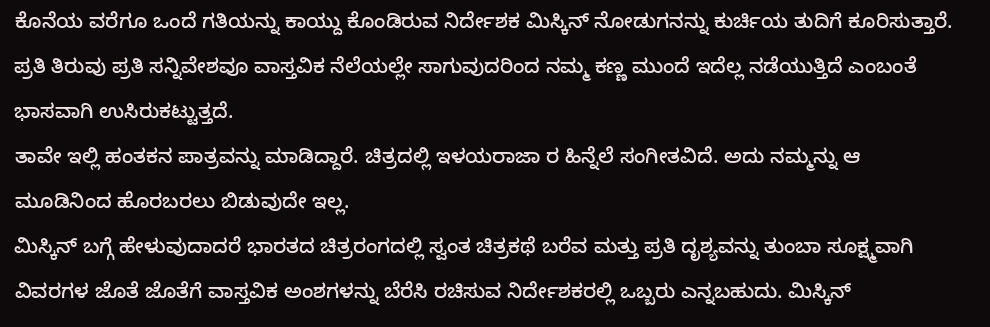ಕೊನೆಯ ವರೆಗೂ ಒಂದೆ ಗತಿಯನ್ನು ಕಾಯ್ದು ಕೊಂಡಿರುವ ನಿರ್ದೇಶಕ ಮಿಸ್ಕಿನ್ ನೋಡುಗನನ್ನು ಕುರ್ಚಿಯ ತುದಿಗೆ ಕೂರಿಸುತ್ತಾರೆ. ಪ್ರತಿ ತಿರುವು ಪ್ರತಿ ಸನ್ನಿವೇಶವೂ ವಾಸ್ತವಿಕ ನೆಲೆಯಲ್ಲೇ ಸಾಗುವುದರಿಂದ ನಮ್ಮ ಕಣ್ಣ ಮುಂದೆ ಇದೆಲ್ಲ ನಡೆಯುತ್ತಿದೆ ಎಂಬಂತೆ ಭಾಸವಾಗಿ ಉಸಿರುಕಟ್ಟುತ್ತದೆ.
ತಾವೇ ಇಲ್ಲಿ ಹಂತಕನ ಪಾತ್ರವನ್ನು ಮಾಡಿದ್ದಾರೆ. ಚಿತ್ರದಲ್ಲಿ ಇಳಯರಾಜಾ ರ ಹಿನ್ನೆಲೆ ಸಂಗೀತವಿದೆ. ಅದು ನಮ್ಮನ್ನು ಆ ಮೂಡಿನಿಂದ ಹೊರಬರಲು ಬಿಡುವುದೇ ಇಲ್ಲ.
ಮಿಸ್ಕಿನ್ ಬಗ್ಗೆ ಹೇಳುವುದಾದರೆ ಭಾರತದ ಚಿತ್ರರಂಗದಲ್ಲಿ ಸ್ವಂತ ಚಿತ್ರಕಥೆ ಬರೆವ ಮತ್ತು ಪ್ರತಿ ದೃಶ್ಯವನ್ನು ತುಂಬಾ ಸೂಕ್ಷ್ಮವಾಗಿ ವಿವರಗಳ ಜೊತೆ ಜೊತೆಗೆ ವಾಸ್ತವಿಕ ಅಂಶಗಳನ್ನು ಬೆರೆಸಿ ರಚಿಸುವ ನಿರ್ದೇಶಕರಲ್ಲಿ ಒಬ್ಬರು ಎನ್ನಬಹುದು. ಮಿಸ್ಕಿನ್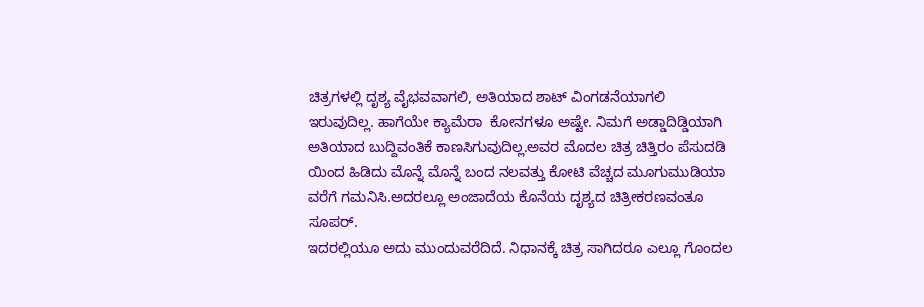ಚಿತ್ರಗಳಲ್ಲಿ ದೃಶ್ಯ ವೈಭವವಾಗಲಿ, ಅತಿಯಾದ ಶಾಟ್ ವಿಂಗಡನೆಯಾಗಲಿ ಇರುವುದಿಲ್ಲ. ಹಾಗೆಯೇ ಕ್ಯಾಮೆರಾ  ಕೋನಗಳೂ ಅಷ್ಟೇ. ನಿಮಗೆ ಅಡ್ಡಾದಿಡ್ಡಿಯಾಗಿ ಅತಿಯಾದ ಬುದ್ದಿವಂತಿಕೆ ಕಾಣಸಿಗುವುದಿಲ್ಲ.ಅವರ ಮೊದಲ ಚಿತ್ರ ಚಿತ್ತಿರಂ ಪೆಸುದಡಿ ಯಿಂದ ಹಿಡಿದು ಮೊನ್ನೆ ಮೊನ್ನೆ ಬಂದ ನಲವತ್ತು ಕೋಟಿ ವೆಚ್ಚದ ಮೂಗುಮುಡಿಯಾ ವರೆಗೆ ಗಮನಿಸಿ.ಅದರಲ್ಲೂ ಅಂಜಾದೆಯ ಕೊನೆಯ ದೃಶ್ಯದ ಚಿತ್ರೀಕರಣವಂತೂ ಸೂಪರ್.
ಇದರಲ್ಲಿಯೂ ಅದು ಮುಂದುವರೆದಿದೆ. ನಿಧಾನಕ್ಕೆ ಚಿತ್ರ ಸಾಗಿದರೂ ಎಲ್ಲೂ ಗೊಂದಲ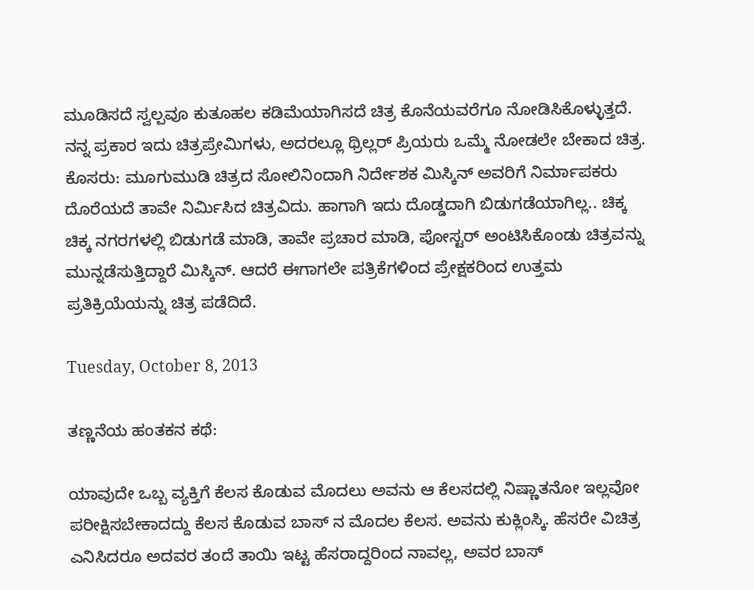ಮೂಡಿಸದೆ ಸ್ವಲ್ಪವೂ ಕುತೂಹಲ ಕಡಿಮೆಯಾಗಿಸದೆ ಚಿತ್ರ ಕೊನೆಯವರೆಗೂ ನೋಡಿಸಿಕೊಳ್ಳುತ್ತದೆ.
ನನ್ನ ಪ್ರಕಾರ ಇದು ಚಿತ್ರಪ್ರೇಮಿಗಳು, ಅದರಲ್ಲೂ ಥ್ರಿಲ್ಲರ್ ಪ್ರಿಯರು ಒಮ್ಮೆ ನೋಡಲೇ ಬೇಕಾದ ಚಿತ್ರ.
ಕೊಸರು: ಮೂಗುಮುಡಿ ಚಿತ್ರದ ಸೋಲಿನಿಂದಾಗಿ ನಿರ್ದೇಶಕ ಮಿಸ್ಕಿನ್ ಅವರಿಗೆ ನಿರ್ಮಾಪಕರು ದೊರೆಯದೆ ತಾವೇ ನಿರ್ಮಿಸಿದ ಚಿತ್ರವಿದು. ಹಾಗಾಗಿ ಇದು ದೊಡ್ಡದಾಗಿ ಬಿಡುಗಡೆಯಾಗಿಲ್ಲ.. ಚಿಕ್ಕ ಚಿಕ್ಕ ನಗರಗಳಲ್ಲಿ ಬಿಡುಗಡೆ ಮಾಡಿ, ತಾವೇ ಪ್ರಚಾರ ಮಾಡಿ, ಪೋಸ್ಟರ್ ಅಂಟಿಸಿಕೊಂಡು ಚಿತ್ರವನ್ನು ಮುನ್ನಡೆಸುತ್ತಿದ್ದಾರೆ ಮಿಸ್ಕಿನ್. ಆದರೆ ಈಗಾಗಲೇ ಪತ್ರಿಕೆಗಳಿಂದ ಪ್ರೇಕ್ಷಕರಿಂದ ಉತ್ತಮ ಪ್ರತಿಕ್ರಿಯೆಯನ್ನು ಚಿತ್ರ ಪಡೆದಿದೆ.

Tuesday, October 8, 2013

ತಣ್ಣನೆಯ ಹಂತಕನ ಕಥೆ:

ಯಾವುದೇ ಒಬ್ಬ ವ್ಯಕ್ತಿಗೆ ಕೆಲಸ ಕೊಡುವ ಮೊದಲು ಅವನು ಆ ಕೆಲಸದಲ್ಲಿ ನಿಷ್ಣಾತನೋ ಇಲ್ಲವೋ ಪರೀಕ್ಷಿಸಬೇಕಾದದ್ದು ಕೆಲಸ ಕೊಡುವ ಬಾಸ್ ನ ಮೊದಲ ಕೆಲಸ. ಅವನು ಕುಕ್ಲಿಂಸ್ಕಿ. ಹೆಸರೇ ವಿಚಿತ್ರ ಎನಿಸಿದರೂ ಅದವರ ತಂದೆ ತಾಯಿ ಇಟ್ಟ ಹೆಸರಾದ್ದರಿಂದ ನಾವಲ್ಲ, ಅವರ ಬಾಸ್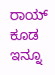ರಾಯ್ ಕೂಡ ಇನ್ನೂ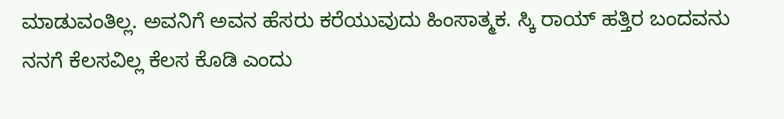ಮಾಡುವಂತಿಲ್ಲ. ಅವನಿಗೆ ಅವನ ಹೆಸರು ಕರೆಯುವುದು ಹಿಂಸಾತ್ಮಕ. ಸ್ಕಿ ರಾಯ್ ಹತ್ತಿರ ಬಂದವನು ನನಗೆ ಕೆಲಸವಿಲ್ಲ ಕೆಲಸ ಕೊಡಿ ಎಂದು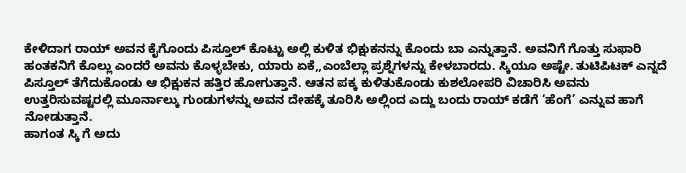ಕೇಳಿದಾಗ ರಾಯ್ ಅವನ ಕೈಗೊಂದು ಪಿಸ್ತೂಲ್ ಕೊಟ್ಟು ಅಲ್ಲಿ ಕುಳಿತ ಭಿಕ್ಷುಕನನ್ನು ಕೊಂದು ಬಾ ಎನ್ನುತ್ತಾನೆ. ಅವನಿಗೆ ಗೊತ್ತು ಸುಫಾರಿ ಹಂತಕನಿಗೆ ಕೊಲ್ಲು ಎಂದರೆ ಅವನು ಕೊಳ್ಳಬೇಕು, ಯಾರು ಏಕೆ,,ಎಂಬೆಲ್ಲಾ ಪ್ರಶ್ನೆಗಳನ್ನು ಕೇಳಬಾರದು. ಸ್ಕಿಯೂ ಅಷ್ಟೇ. ತುಟಿಪಿಟಕ್ ಎನ್ನದೆ ಪಿಸ್ತೂಲ್ ತೆಗೆದುಕೊಂಡು ಆ ಭಿಕ್ಷುಕನ ಹತ್ತಿರ ಹೋಗುತ್ತಾನೆ. ಆತನ ಪಕ್ಕ ಕುಳಿತುಕೊಂಡು ಕುಶಲೋಪರಿ ವಿಚಾರಿಸಿ ಅವನು ಉತ್ತರಿಸುವಷ್ಟರಲ್ಲಿ ಮೂರ್ನಾಲ್ಕು ಗುಂಡುಗಳನ್ನು ಅವನ ದೇಹಕ್ಕೆ ತೂರಿಸಿ ಅಲ್ಲಿಂದ ಎದ್ದು ಬಂದು ರಾಯ್ ಕಡೆಗೆ ‘ಹೆಂಗೆ’ ಎನ್ನುವ ಹಾಗೆ ನೋಡುತ್ತಾನೆ.
ಹಾಗಂತ ಸ್ಕಿ ಗೆ ಅದು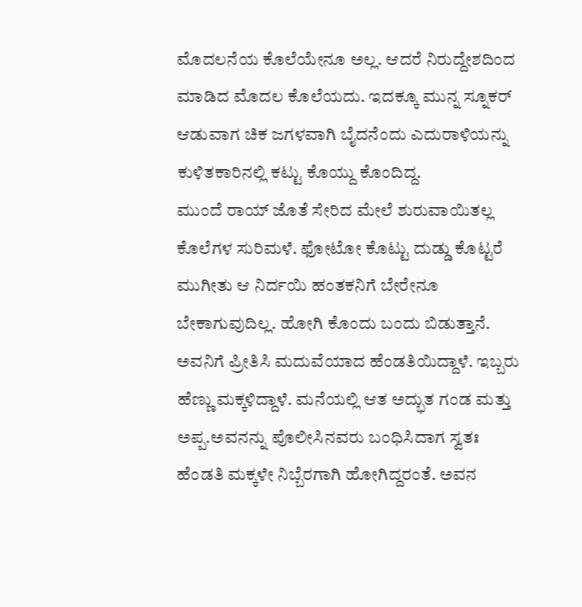ಮೊದಲನೆಯ ಕೊಲೆಯೇನೂ ಅಲ್ಲ. ಆದರೆ ನಿರುದ್ದೇಶದಿಂದ ಮಾಡಿದ ಮೊದಲ ಕೊಲೆಯದು. ಇದಕ್ಕೂ ಮುನ್ನ ಸ್ನೂಕರ್ ಆಡುವಾಗ ಚಿಕ ಜಗಳವಾಗಿ ಬೈದನೆಂದು ಎದುರಾಳಿಯನ್ನು ಕುಳಿತಕಾರಿನಲ್ಲಿ ಕಟ್ಟು ಕೊಯ್ದು ಕೊಂದಿದ್ದ.
ಮುಂದೆ ರಾಯ್ ಜೊತೆ ಸೇರಿದ ಮೇಲೆ ಶುರುವಾಯಿತಲ್ಲ ಕೊಲೆಗಳ ಸುರಿಮಳೆ. ಫೋಟೋ ಕೊಟ್ಟು ದುಡ್ಡು ಕೊಟ್ಟರೆ ಮುಗೀತು ಆ ನಿರ್ದಯಿ ಹಂತಕನಿಗೆ ಬೇರೇನೂ ಬೇಕಾಗುವುದಿಲ್ಲ. ಹೋಗಿ ಕೊಂದು ಬಂದು ಬಿಡುತ್ತಾನೆ.
ಅವನಿಗೆ ಪ್ರೀತಿಸಿ ಮದುವೆಯಾದ ಹೆಂಡತಿಯಿದ್ದಾಳೆ. ಇಬ್ಬರು ಹೆಣ್ಣು ಮಕ್ಕಳಿದ್ದಾಳೆ. ಮನೆಯಲ್ಲಿ ಆತ ಅದ್ಭುತ ಗಂಡ ಮತ್ತು ಅಪ್ಪ.ಅವನನ್ನು ಪೊಲೀಸಿನವರು ಬಂಧಿಸಿದಾಗ ಸ್ವತಃ ಹೆಂಡತಿ ಮಕ್ಕಳೇ ನಿಬ್ಬೆರಗಾಗಿ ಹೋಗಿದ್ದರಂತೆ. ಅವನ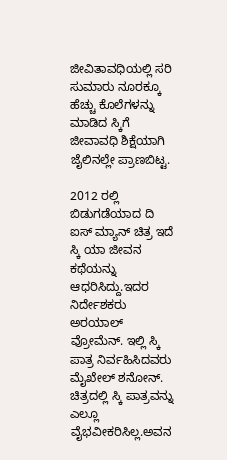ಜೀವಿತಾವಧಿಯಲ್ಲಿ ಸರಿ ಸುಮಾರು ನೂರಕ್ಕೂ ಹೆಚ್ಚು ಕೊಲೆಗಳನ್ನು ಮಾಡಿದ ಸ್ಕಿಗೆ ಜೀವಾವಧಿ ಶಿಕ್ಷೆಯಾಗಿ ಜೈಲಿನಲ್ಲೇ ಪ್ರಾಣಬಿಟ್ಟ.

2012 ರಲ್ಲಿ ಬಿಡುಗಡೆಯಾದ ದಿ ಐಸ್ ಮ್ಯಾನ್ ಚಿತ್ರ ಇದೆ ಸ್ಕಿ ಯಾ ಜೀವನ ಕಥೆಯನ್ನು ಆಧರಿಸಿದ್ದು.ಇದರ ನಿರ್ದೇಶಕರು ಅರಯಾಲ್ ವ್ರೋಮೆನ್. ಇಲ್ಲಿ ಸ್ಕಿ ಪಾತ್ರ ನಿರ್ವಹಿಸಿದವರು ಮೈಖೇಲ್ ಶನೋನ್.
ಚಿತ್ರದಲ್ಲಿ ಸ್ಕಿ ಪಾತ್ರವನ್ನು ಎಲ್ಲೂ ವೈಭವೀಕರಿಸಿಲ್ಲ.ಅವನ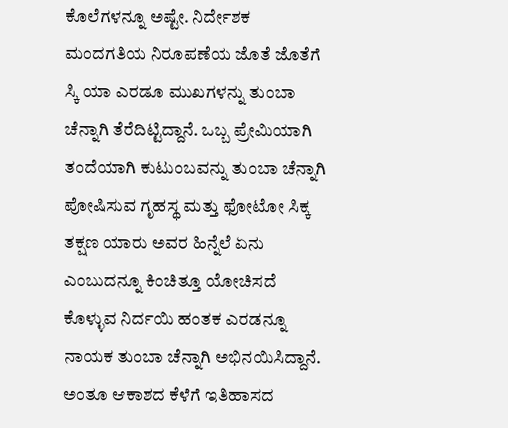ಕೊಲೆಗಳನ್ನೂ ಅಷ್ಟೇ. ನಿರ್ದೇಶಕ ಮಂದಗತಿಯ ನಿರೂಪಣೆಯ ಜೊತೆ ಜೊತೆಗೆ ಸ್ಕಿ ಯಾ ಎರಡೂ ಮುಖಗಳನ್ನು ತುಂಬಾ ಚೆನ್ನಾಗಿ ತೆರೆದಿಟ್ಟಿದ್ದಾನೆ. ಒಬ್ಬ ಪ್ರೇಮಿಯಾಗಿ ತಂದೆಯಾಗಿ ಕುಟುಂಬವನ್ನು ತುಂಬಾ ಚೆನ್ನಾಗಿ ಪೋಷಿಸುವ ಗೃಹಸ್ಥ ಮತ್ತು ಫೋಟೋ ಸಿಕ್ಕ ತಕ್ಷಣ ಯಾರು ಅವರ ಹಿನ್ನೆಲೆ ಏನು ಎಂಬುದನ್ನೂ ಕಿಂಚಿತ್ತೂ ಯೋಚಿಸದೆ ಕೊಳ್ಳುವ ನಿರ್ದಯಿ ಹಂತಕ ಎರಡನ್ನೂ ನಾಯಕ ತುಂಬಾ ಚೆನ್ನಾಗಿ ಅಭಿನಯಿಸಿದ್ದಾನೆ. ಅಂತೂ ಆಕಾಶದ ಕೆಳೆಗೆ ಇತಿಹಾಸದ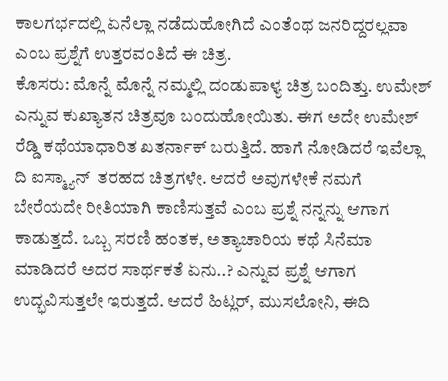ಕಾಲಗರ್ಭದಲ್ಲಿ ಏನೆಲ್ಲಾ ನಡೆದುಹೋಗಿದೆ ಎಂತೆಂಥ ಜನರಿದ್ದರಲ್ಲವಾ ಎಂಬ ಪ್ರಶ್ನೆಗೆ ಉತ್ತರವಂತಿದೆ ಈ ಚಿತ್ರ.
ಕೊಸರು: ಮೊನ್ನೆ ಮೊನ್ನೆ ನಮ್ಮಲ್ಲಿ ದಂಡುಪಾಳ್ಯ ಚಿತ್ರ ಬಂದಿತ್ತು. ಉಮೇಶ್ ಎನ್ನುವ ಕುಖ್ಯಾತನ ಚಿತ್ರವೂ ಬಂದುಹೋಯಿತು. ಈಗ ಅದೇ ಉಮೇಶ್ ರೆಡ್ಡಿ ಕಥೆಯಾಧಾರಿತ ಖತರ್ನಾಕ್ ಬರುತ್ತಿದೆ. ಹಾಗೆ ನೋಡಿದರೆ ಇವೆಲ್ಲಾ ದಿ ಐಸ್ಮ್ಯಾನ್  ತರಹದ ಚಿತ್ರಗಳೇ. ಆದರೆ ಅವುಗಳೇಕೆ ನಮಗೆ ಬೇರೆಯದೇ ರೀತಿಯಾಗಿ ಕಾಣಿಸುತ್ತವೆ ಎಂಬ ಪ್ರಶ್ನೆ ನನ್ನನ್ನು ಆಗಾಗ ಕಾಡುತ್ತದೆ. ಒಬ್ಬ ಸರಣಿ ಹಂತಕ, ಅತ್ಯಾಚಾರಿಯ ಕಥೆ ಸಿನೆಮಾ ಮಾಡಿದರೆ ಅದರ ಸಾರ್ಥಕತೆ ಏನು..? ಎನ್ನುವ ಪ್ರಶ್ನೆ ಆಗಾಗ ಉದ್ಭವಿಸುತ್ತಲೇ ಇರುತ್ತದೆ. ಆದರೆ ಹಿಟ್ಲರ್, ಮುಸಲೋನಿ, ಈದಿ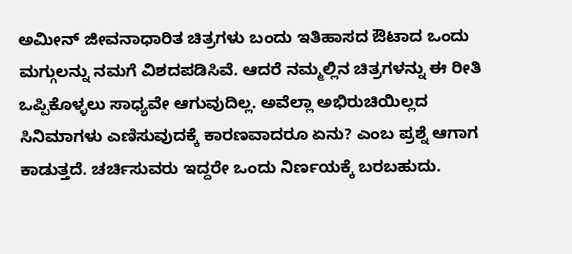ಅಮೀನ್ ಜೀವನಾಧಾರಿತ ಚಿತ್ರಗಳು ಬಂದು ಇತಿಹಾಸದ ಔಟಾದ ಒಂದು ಮಗ್ಗುಲನ್ನು ನಮಗೆ ವಿಶದಪಡಿಸಿವೆ. ಆದರೆ ನಮ್ಮಲ್ಲಿನ ಚಿತ್ರಗಳನ್ನು ಈ ರೀತಿ ಒಪ್ಪಿಕೊಳ್ಳಲು ಸಾಧ್ಯವೇ ಆಗುವುದಿಲ್ಲ. ಅವೆಲ್ಲಾ ಅಭಿರುಚಿಯಿಲ್ಲದ ಸಿನಿಮಾಗಳು ಎಣಿಸುವುದಕ್ಕೆ ಕಾರಣವಾದರೂ ಏನು? ಎಂಬ ಪ್ರಶ್ನೆ ಆಗಾಗ ಕಾಡುತ್ತದೆ. ಚರ್ಚಿಸುವರು ಇದ್ದರೇ ಒಂದು ನಿರ್ಣಯಕ್ಕೆ ಬರಬಹುದು.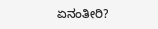ಏನಂತೀರಿ?